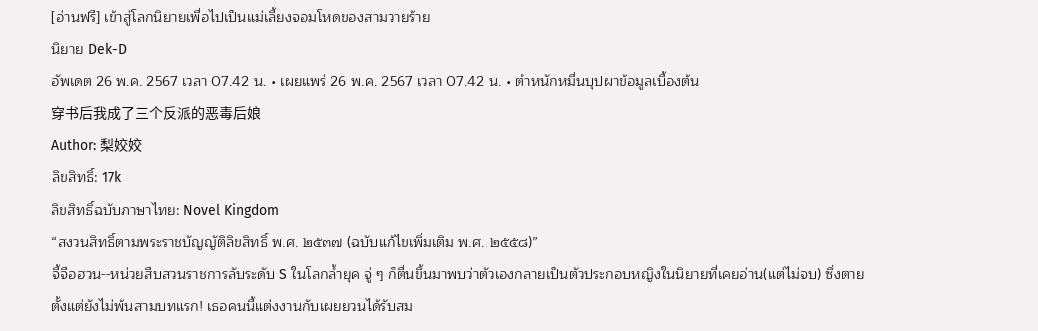[อ่านฟรี] เข้าสู่โลกนิยายเพื่อไปเป็นแม่เลี้ยงจอมโหดของสามวายร้าย
นิยาย Dek-D
อัพเดต 26 พ.ค. 2567 เวลา 07.42 น. • เผยแพร่ 26 พ.ค. 2567 เวลา 07.42 น. • ตำหนักหมื่นบุปผาข้อมูลเบื้องต้น
穿书后我成了三个反派的恶毒后娘
Author: 梨姣姣
ลิขสิทธิ์: 17k
ลิขสิทธิ์ฉบับภาษาไทย: Novel Kingdom
“สงวนสิทธิ์ตามพระราชบัญญัติลิขสิทธิ์ พ.ศ. ๒๕๓๗ (ฉบับแก้ไขเพิ่มเติม พ.ศ. ๒๕๕๘)”
จี้จือฮวน--หน่วยสืบสวนราชการลับระดับ S ในโลกล้ำยุค จู่ ๆ ก็ตื่นขึ้นมาพบว่าตัวเองกลายเป็นตัวประกอบหญิงในนิยายที่เคยอ่าน(แต่ไม่จบ) ซึ่งตายตั้งแต่ยังไม่พ้นสามบทแรก! เธอคนนี้แต่งงานกับเผยยวนได้รับสม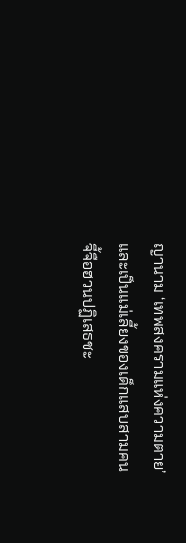ญานาม ‘เทพสงครามแห่งความตาย’ และเป็นแม่เลี้ยงของเด็กแสบสามคน
จี้จือฮวนปฏิเสธชะ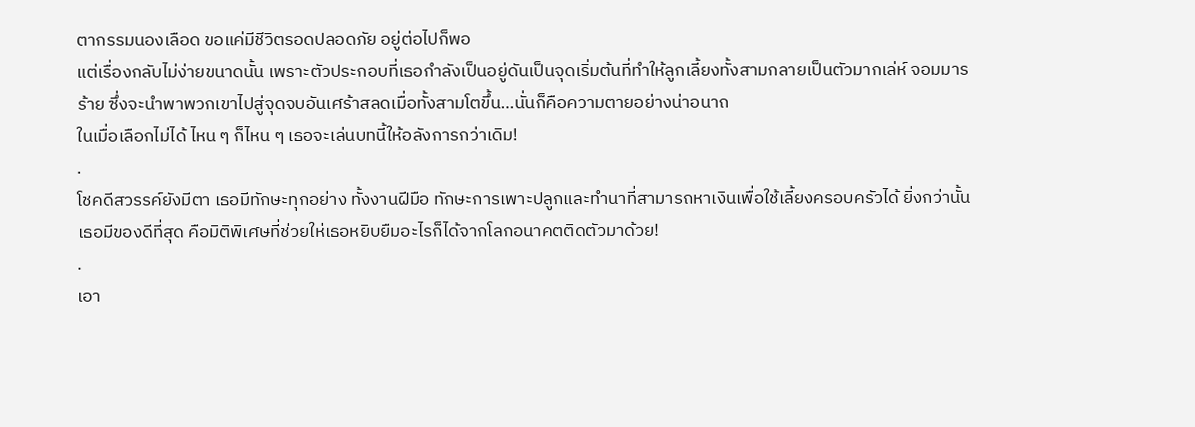ตากรรมนองเลือด ขอแค่มีชีวิตรอดปลอดภัย อยู่ต่อไปก็พอ
แต่เรื่องกลับไม่ง่ายขนาดนั้น เพราะตัวประกอบที่เธอกำลังเป็นอยู่ดันเป็นจุดเริ่มต้นที่ทำให้ลูกเลี้ยงทั้งสามกลายเป็นตัวมากเล่ห์ จอมมารร้าย ซึ่งจะนำพาพวกเขาไปสู่จุดจบอันเศร้าสลดเมื่อทั้งสามโตขึ้น…นั่นก็คือความตายอย่างน่าอนาถ
ในเมื่อเลือกไม่ได้ ไหน ๆ ก็ไหน ๆ เธอจะเล่นบทนี้ให้อลังการกว่าเดิม!
.
โชคดีสวรรค์ยังมีตา เธอมีทักษะทุกอย่าง ทั้งงานฝีมือ ทักษะการเพาะปลูกและทำนาที่สามารถหาเงินเพื่อใช้เลี้ยงครอบครัวได้ ยิ่งกว่านั้น เธอมีของดีที่สุด คือมิติพิเศษที่ช่วยให่เธอหยิบยืมอะไรก็ได้จากโลกอนาคตติดตัวมาด้วย!
.
เอา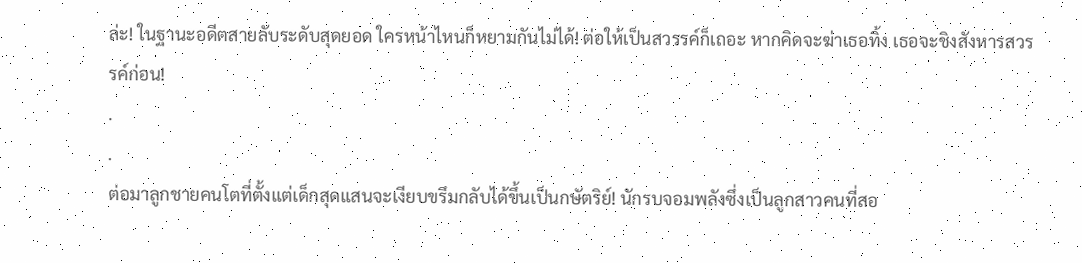ล่ะ! ในฐานะอดีตสายลับระดับสุดยอด ใครหน้าไหนก็หยามกันไม่ได้! ต่อให้เป็นสวรรค์ก็เถอะ หากคิดจะฆ่าเธอทิ้ง เธอจะชิงสังหารสวรรค์ก่อน!
.
.
ต่อมาลูกชายคนโตที่ตั้งแต่เด็กสุดแสนจะเงียบขรึมกลับได้ขึ้นเป็นกษัตริย์! นักรบจอมพลังซึ่งเป็นลูกสาวคนที่สอ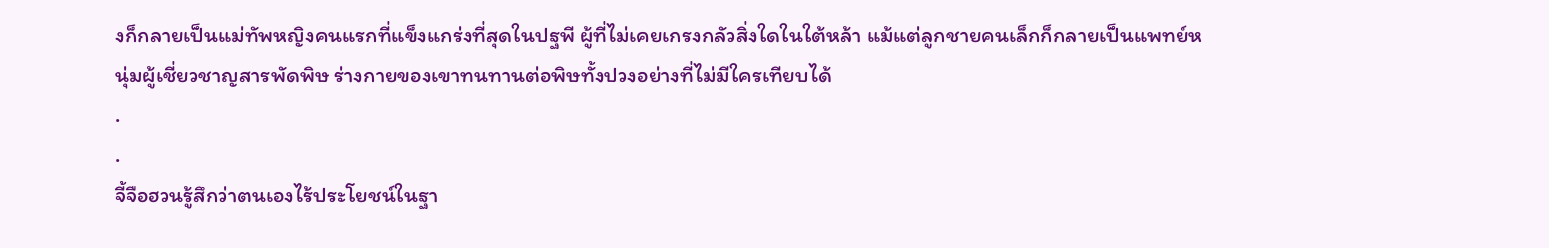งก็กลายเป็นแม่ทัพหญิงคนแรกที่แข็งแกร่งที่สุดในปฐพี ผู้ที่ไม่เคยเกรงกลัวสิ่งใดในใต้หล้า แม้แต่ลูกชายคนเล็กก็กลายเป็นแพทย์หนุ่มผู้เชี่ยวชาญสารพัดพิษ ร่างกายของเขาทนทานต่อพิษทั้งปวงอย่างที่ไม่มีใครเทียบได้
.
.
จี้จือฮวนรู้สึกว่าตนเองไร้ประโยชน์ในฐา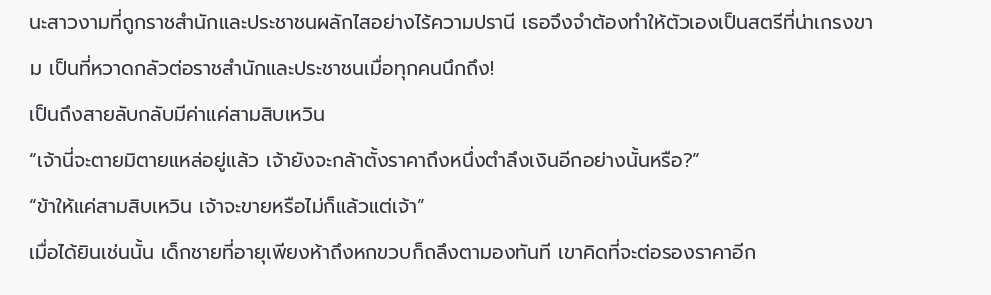นะสาวงามที่ถูกราชสำนักและประชาชนผลักไสอย่างไร้ความปรานี เธอจึงจำต้องทำให้ตัวเองเป็นสตรีที่น่าเกรงขาม เป็นที่หวาดกลัวต่อราชสำนักและประชาชนเมื่อทุกคนนึกถึง!
เป็นถึงสายลับกลับมีค่าแค่สามสิบเหวิน
“เจ้านี่จะตายมิตายแหล่อยู่แล้ว เจ้ายังจะกล้าตั้งราคาถึงหนึ่งตำลึงเงินอีกอย่างนั้นหรือ?”
“ข้าให้แค่สามสิบเหวิน เจ้าจะขายหรือไม่ก็แล้วแต่เจ้า”
เมื่อได้ยินเช่นนั้น เด็กชายที่อายุเพียงห้าถึงหกขวบก็ถลึงตามองทันที เขาคิดที่จะต่อรองราคาอีก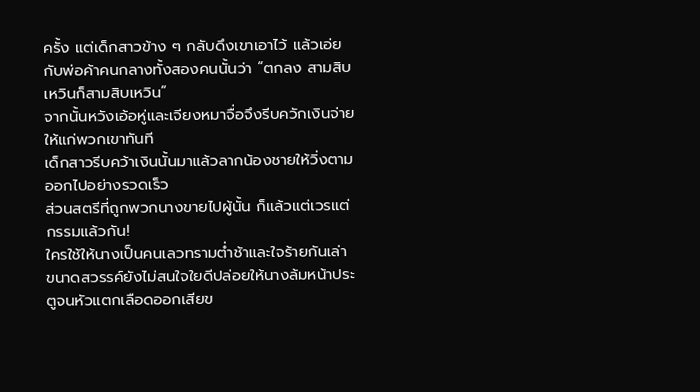ครั้ง แต่เด็กสาวข้าง ๆ กลับดึงเขาเอาไว้ แล้วเอ่ยกับพ่อค้าคนกลางทั้งสองคนนั้นว่า “ตกลง สามสิบเหวินก็สามสิบเหวิน”
จากนั้นหวังเอ้อหู่และเจียงหมาจื่อจึงรีบควักเงินจ่ายให้แก่พวกเขาทันที
เด็กสาวรีบคว้าเงินนั้นมาแล้วลากน้องชายให้วิ่งตามออกไปอย่างรวดเร็ว
ส่วนสตรีที่ถูกพวกนางขายไปผู้นั้น ก็แล้วแต่เวรแต่กรรมแล้วกัน!
ใครใช้ให้นางเป็นคนเลวทรามต่ำช้าและใจร้ายกันเล่า ขนาดสวรรค์ยังไม่สนใจใยดีปล่อยให้นางล้มหน้าประตูจนหัวแตกเลือดออกเสียข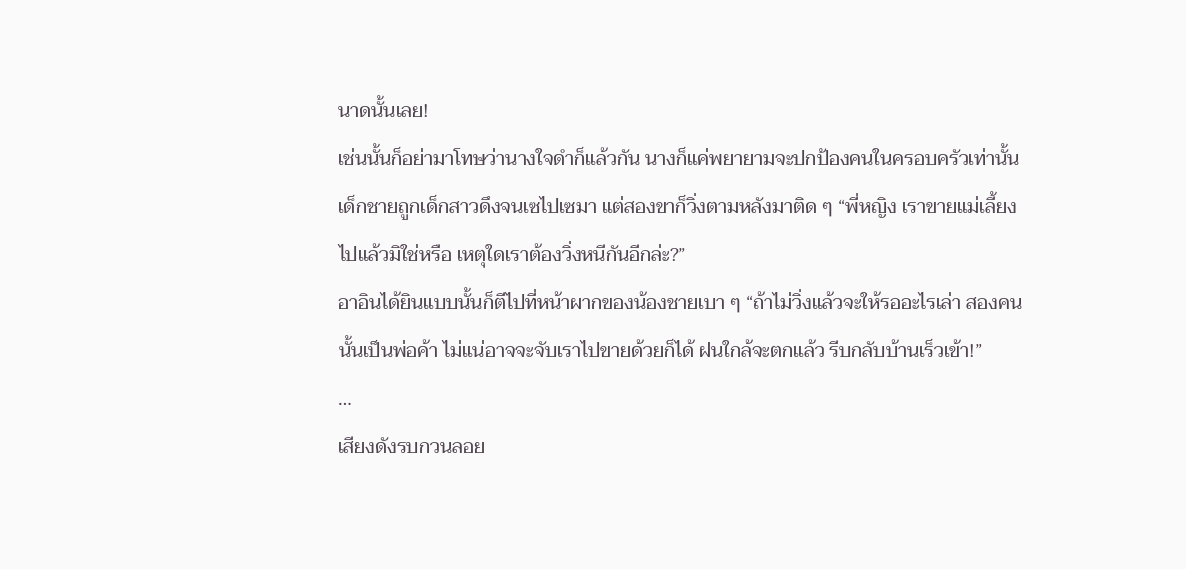นาดนั้นเลย!
เช่นนั้นก็อย่ามาโทษว่านางใจดำก็แล้วกัน นางก็แค่พยายามจะปกป้องคนในครอบครัวเท่านั้น
เด็กชายถูกเด็กสาวดึงจนเซไปเซมา แต่สองขาก็วิ่งตามหลังมาติด ๆ “พี่หญิง เราขายแม่เลี้ยงไปแล้วมิใช่หรือ เหตุใดเราต้องวิ่งหนีกันอีกล่ะ?”
อาอินได้ยินแบบนั้นก็ตีไปที่หน้าผากของน้องชายเบา ๆ “ถ้าไม่วิ่งแล้วจะให้รออะไรเล่า สองคนนั้นเป็นพ่อค้า ไม่แน่อาจจะจับเราไปขายด้วยก็ได้ ฝนใกล้จะตกแล้ว รีบกลับบ้านเร็วเข้า!”
…
เสียงดังรบกวนลอย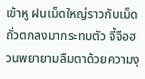เข้าหู ฝนเม็ดใหญ่ราวกับเม็ดถั่วตกลงมากระทบตัว จี้จือฮวนพยายามลืมตาด้วยความงุ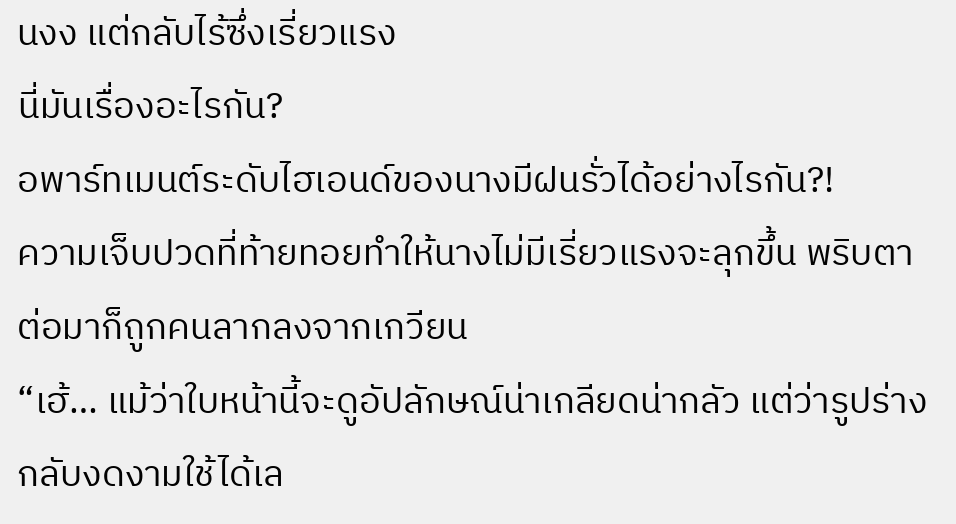นงง แต่กลับไร้ซึ่งเรี่ยวแรง
นี่มันเรื่องอะไรกัน?
อพาร์ทเมนต์ระดับไฮเอนด์ของนางมีฝนรั่วได้อย่างไรกัน?!
ความเจ็บปวดที่ท้ายทอยทำให้นางไม่มีเรี่ยวแรงจะลุกขึ้น พริบตาต่อมาก็ถูกคนลากลงจากเกวียน
“เฮ้… แม้ว่าใบหน้านี้จะดูอัปลักษณ์น่าเกลียดน่ากลัว แต่ว่ารูปร่างกลับงดงามใช้ได้เล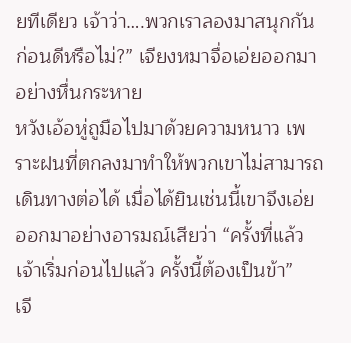ยทีเดียว เจ้าว่า….พวกเราลองมาสนุกกันก่อนดีหรือไม่?” เจียงหมาจื่อเอ่ยออกมาอย่างหื่นกระหาย
หวังเอ้อหู่ถูมือไปมาด้วยความหนาว เพราะฝนที่ตกลงมาทำให้พวกเขาไม่สามารถเดินทางต่อได้ เมื่อได้ยินเช่นนี้เขาจึงเอ่ยออกมาอย่างอารมณ์เสียว่า “ครั้งที่แล้วเจ้าเริ่มก่อนไปแล้ว ครั้งนี้ต้องเป็นข้า”
เจี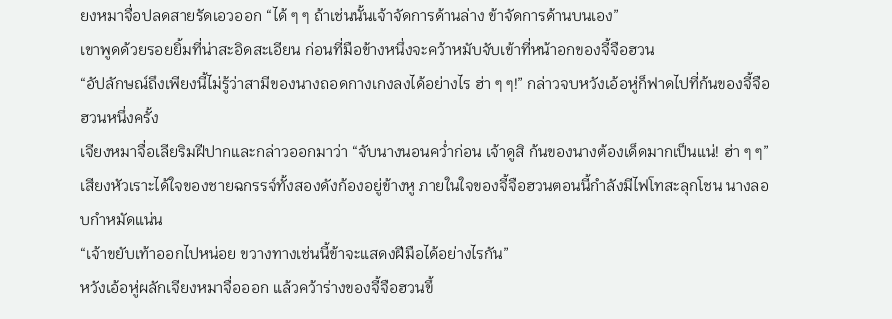ยงหมาจื่อปลดสายรัดเอวออก “ได้ ๆ ๆ ถ้าเช่นนั้นเจ้าจัดการด้านล่าง ข้าจัดการด้านบนเอง”
เขาพูดด้วยรอยยิ้มที่น่าสะอิดสะเอียน ก่อนที่มือข้างหนึ่งจะคว้าหมับจับเข้าที่หน้าอกของจี้จือฮวน
“อัปลักษณ์ถึงเพียงนี้ไม่รู้ว่าสามีของนางถอดกางเกงลงได้อย่างไร ฮ่า ๆ ๆ!” กล่าวจบหวังเอ้อหู่ก็ฟาดไปที่ก้นของจี้จือฮวนหนึ่งครั้ง
เจียงหมาจื่อเลียริมฝีปากและกล่าวออกมาว่า “จับนางนอนคว่ำก่อน เจ้าดูสิ ก้นของนางต้องเด็ดมากเป็นแน่! ฮ่า ๆ ๆ”
เสียงหัวเราะได้ใจของชายฉกรรจ์ทั้งสองดังก้องอยู่ข้างหู ภายในใจของจี้จือฮวนตอนนี้กำลังมีไฟโทสะลุกโชน นางลอบกำหมัดแน่น
“เจ้าขยับเท้าออกไปหน่อย ขวางทางเช่นนี้ข้าจะแสดงฝีมือได้อย่างไรกัน”
หวังเอ้อหู่ผลักเจียงหมาจื่อออก แล้วคว้าร่างของจี้จือฮวนขึ้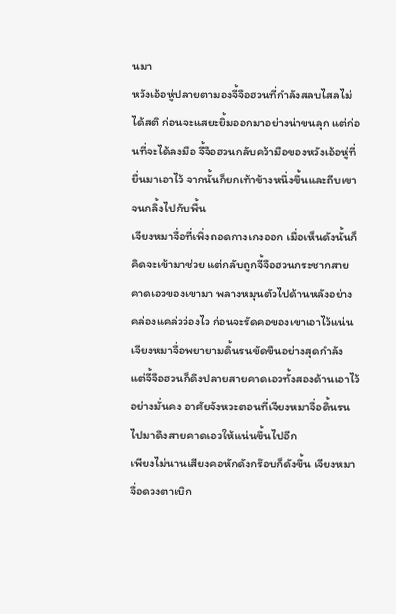นมา
หวังเอ้อหู่ปลายตามองจี้จือฮวนที่กำลังสลบไสลไม่ได้สติ ก่อนจะแสยะยิ้มออกมาอย่างน่าขนลุก แต่ก่อนที่จะได้ลงมือ จี้จือฮวนกลับคว้ามือของหวังเอ้อหู่ที่ยื่นมาเอาไว้ จากนั้นก็ยกเท้าข้างหนึ่งขึ้นและถีบเขาจนกลิ้งไปกับพื้น
เจียงหมาจื่อที่เพิ่งถอดกางเกงออก เมื่อเห็นดังนั้นก็คิดจะเข้ามาช่วย แต่กลับถูกจี้จือฮวนกระชากสายคาดเอวของเขามา พลางหมุนตัวไปด้านหลังอย่างคล่องแคล่วว่องไว ก่อนจะรัดคอของเขาเอาไว้แน่น
เจียงหมาจื่อพยายามดิ้นรนขัดขืนอย่างสุดกำลัง แต่จี้จือฮวนก็ดึงปลายสายคาดเอวทั้งสองด้านเอาไว้อย่างมั่นคง อาศัยจังหวะตอนที่เจียงหมาจื่อดิ้นรนไปมาดึงสายคาดเอวให้แน่นขึ้นไปอีก
เพียงไม่นานเสียงคอหักดังกร๊อบก็ดังขึ้น เจียงหมาจื่อดวงตาเบิก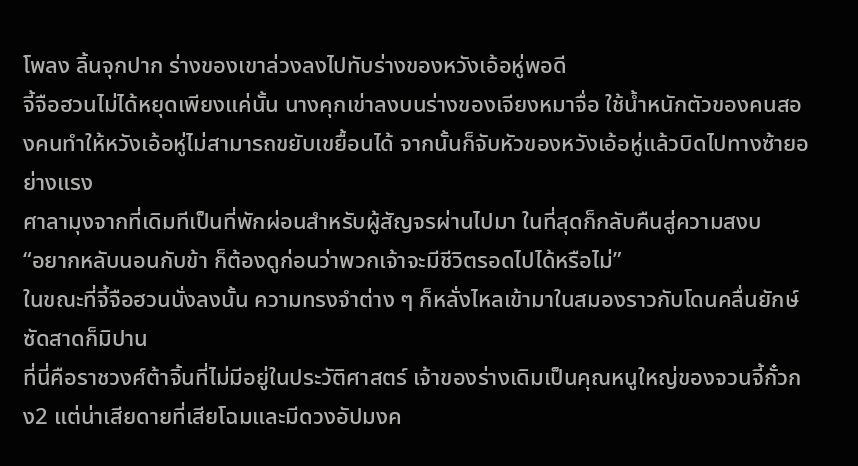โพลง ลิ้นจุกปาก ร่างของเขาล่วงลงไปทับร่างของหวังเอ้อหู่พอดี
จี้จือฮวนไม่ได้หยุดเพียงแค่นั้น นางคุกเข่าลงบนร่างของเจียงหมาจื่อ ใช้น้ำหนักตัวของคนสองคนทำให้หวังเอ้อหู่ไม่สามารถขยับเขยื้อนได้ จากนั้นก็จับหัวของหวังเอ้อหู่แล้วบิดไปทางซ้ายอย่างแรง
ศาลามุงจากที่เดิมทีเป็นที่พักผ่อนสำหรับผู้สัญจรผ่านไปมา ในที่สุดก็กลับคืนสู่ความสงบ
“อยากหลับนอนกับข้า ก็ต้องดูก่อนว่าพวกเจ้าจะมีชีวิตรอดไปได้หรือไม่”
ในขณะที่จี้จือฮวนนั่งลงนั้น ความทรงจำต่าง ๆ ก็หลั่งไหลเข้ามาในสมองราวกับโดนคลื่นยักษ์ซัดสาดก็มิปาน
ที่นี่คือราชวงศ์ต้าจิ้นที่ไม่มีอยู่ในประวัติศาสตร์ เจ้าของร่างเดิมเป็นคุณหนูใหญ่ของจวนจี้กั๋วกง2 แต่น่าเสียดายที่เสียโฉมและมีดวงอัปมงค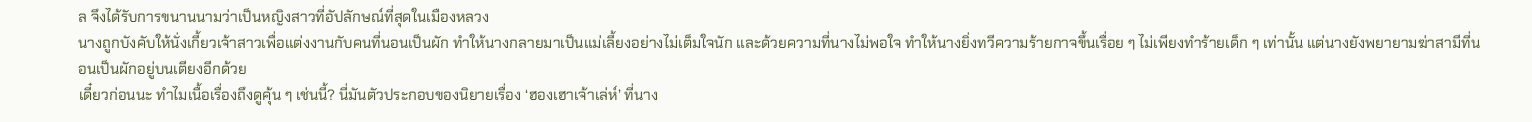ล จึงได้รับการขนานนามว่าเป็นหญิงสาวที่อัปลักษณ์ที่สุดในเมืองหลวง
นางถูกบังคับให้นั่งเกี้ยวเจ้าสาวเพื่อแต่งงานกับคนที่นอนเป็นผัก ทำให้นางกลายมาเป็นแม่เลี้ยงอย่างไม่เต็มใจนัก และด้วยความที่นางไม่พอใจ ทำให้นางยิ่งทวีความร้ายกาจขึ้นเรื่อย ๆ ไม่เพียงทำร้ายเด็ก ๆ เท่านั้น แต่นางยังพยายามฆ่าสามีที่นอนเป็นผักอยู่บนเตียงอีกด้วย
เดี๋ยวก่อนนะ ทำไมเนื้อเรื่องถึงดูคุ้น ๆ เช่นนี้? นี่มันตัวประกอบของนิยายเรื่อง ‘ฮองเฮาเจ้าเล่ห์’ ที่นาง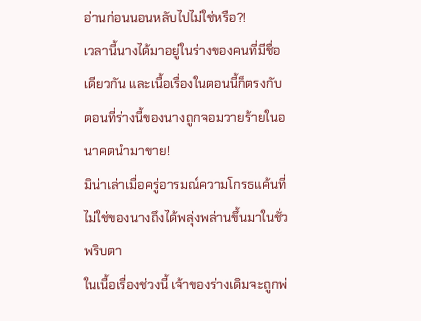อ่านก่อนนอนหลับไปไม่ใช่หรือ?!
เวลานี้นางได้มาอยู่ในร่างของคนที่มีชื่อเดียวกัน และเนื้อเรื่องในตอนนี้ก็ตรงกับตอนที่ร่างนี้ของนางถูกจอมวายร้ายในอนาคตนำมาขาย!
มิน่าเล่าเมื่อครู่อารมณ์ความโกรธแค้นที่ไม่ใช่ของนางถึงได้พลุ่งพล่านขึ้นมาในชั่วพริบตา
ในเนื้อเรื่องช่วงนี้ เจ้าของร่างเดิมจะถูกพ่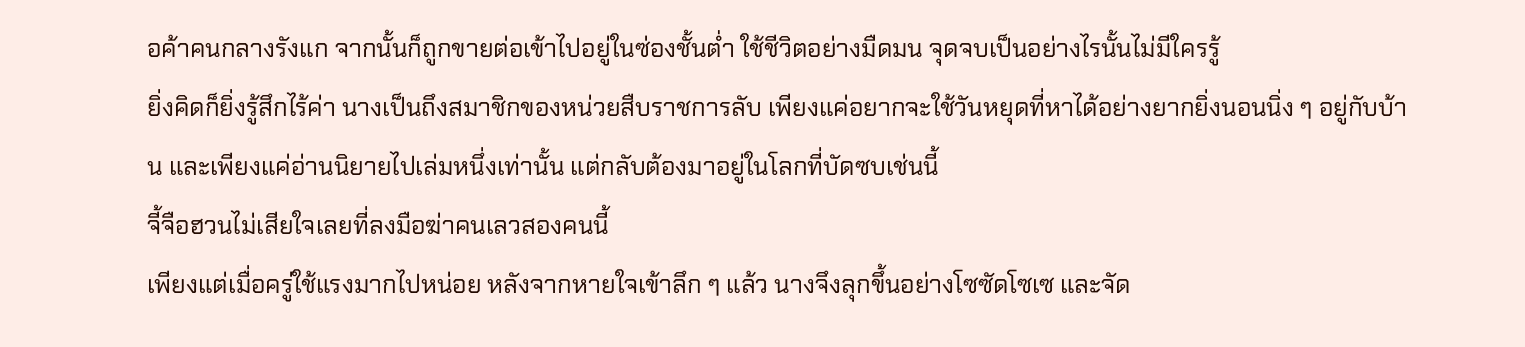อค้าคนกลางรังแก จากนั้นก็ถูกขายต่อเข้าไปอยู่ในซ่องชั้นต่ำ ใช้ชีวิตอย่างมืดมน จุดจบเป็นอย่างไรนั้นไม่มีใครรู้
ยิ่งคิดก็ยิ่งรู้สึกไร้ค่า นางเป็นถึงสมาชิกของหน่วยสืบราชการลับ เพียงแค่อยากจะใช้วันหยุดที่หาได้อย่างยากยิ่งนอนนิ่ง ๆ อยู่กับบ้าน และเพียงแค่อ่านนิยายไปเล่มหนึ่งเท่านั้น แต่กลับต้องมาอยู่ในโลกที่บัดซบเช่นนี้
จี้จือฮวนไม่เสียใจเลยที่ลงมือฆ่าคนเลวสองคนนี้
เพียงแต่เมื่อครู่ใช้แรงมากไปหน่อย หลังจากหายใจเข้าลึก ๆ แล้ว นางจึงลุกขึ้นอย่างโซซัดโซเซ และจัด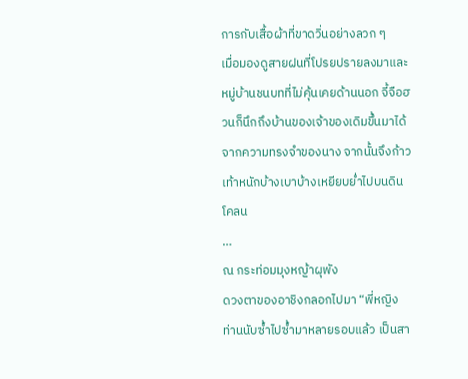การกับเสื้อผ้าที่ขาดวิ่นอย่างลวก ๆ
เมื่อมองดูสายฝนที่โปรยปรายลงมาและหมู่บ้านชนบทที่ไม่คุ้นเคยด้านนอก จี้จือฮวนก็นึกถึงบ้านของเจ้าของเดิมขึ้นมาได้จากความทรงจำของนาง จากนั้นจึงก้าวเท้าหนักบ้างเบาบ้างเหยียบย่ำไปบนดินโคลน
…
ณ กระท่อมมุงหญ้าผุพัง
ดวงตาของอาชิงกลอกไปมา “พี่หญิง ท่านนับซ้ำไปซ้ำมาหลายรอบแล้ว เป็นสา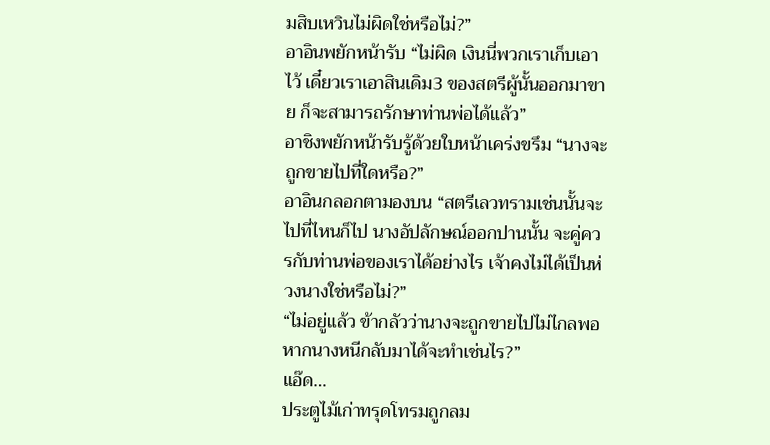มสิบเหวินไม่ผิดใช่หรือไม่?”
อาอินพยักหน้ารับ “ไม่ผิด เงินนี่พวกเราเก็บเอาไว้ เดี๋ยวเราเอาสินเดิม3 ของสตรีผู้นั้นออกมาขาย ก็จะสามารถรักษาท่านพ่อได้แล้ว”
อาชิงพยักหน้ารับรู้ด้วยใบหน้าเคร่งขรึม “นางจะถูกขายไปที่ใดหรือ?”
อาอินกลอกตามองบน “สตรีเลวทรามเช่นนั้นจะไปที่ไหนก็ไป นางอัปลักษณ์ออกปานนั้น จะคู่ควรกับท่านพ่อของเราได้อย่างไร เจ้าคงไม่ได้เป็นห่วงนางใช่หรือไม่?”
“ไม่อยู่แล้ว ข้ากลัวว่านางจะถูกขายไปไม่ไกลพอ หากนางหนีกลับมาได้จะทำเช่นไร?”
แอ๊ด…
ประตูไม้เก่าทรุดโทรมถูกลม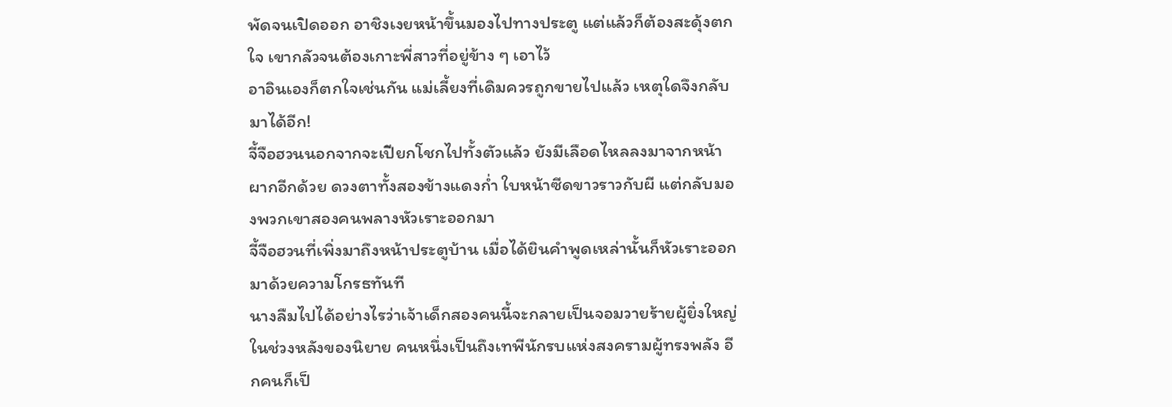พัดจนเปิดออก อาชิงเงยหน้าขึ้นมองไปทางประตู แต่แล้วก็ต้องสะดุ้งตกใจ เขากลัวจนต้องเกาะพี่สาวที่อยู่ข้าง ๆ เอาไว้
อาอินเองก็ตกใจเช่นกัน แม่เลี้ยงที่เดิมควรถูกขายไปแล้ว เหตุใดจึงกลับมาได้อีก!
จี้จือฮวนนอกจากจะเปียกโชกไปทั้งตัวแล้ว ยังมีเลือดไหลลงมาจากหน้าผากอีกด้วย ดวงตาทั้งสองข้างแดงก่ำ ใบหน้าซีดขาวราวกับผี แต่กลับมองพวกเขาสองคนพลางหัวเราะออกมา
จี้จือฮวนที่เพิ่งมาถึงหน้าประตูบ้าน เมื่อได้ยินคำพูดเหล่านั้นก็หัวเราะออกมาด้วยความโกรธทันที
นางลืมไปได้อย่างไรว่าเจ้าเด็กสองคนนี้จะกลายเป็นจอมวายร้ายผู้ยิ่งใหญ่ในช่วงหลังของนิยาย คนหนึ่งเป็นถึงเทพีนักรบแห่งสงครามผู้ทรงพลัง อีกคนก็เป็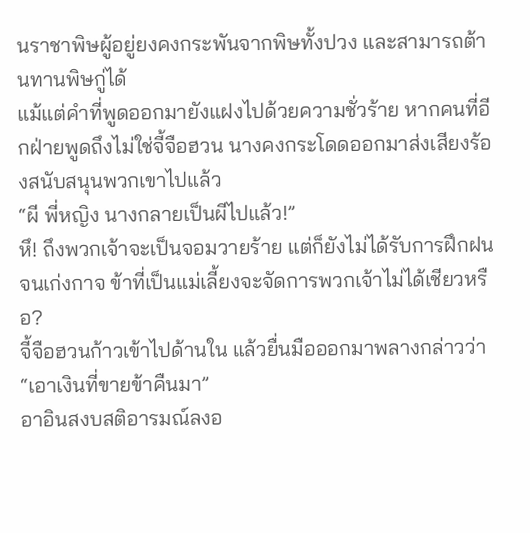นราชาพิษผู้อยู่ยงคงกระพันจากพิษทั้งปวง และสามารถต้านทานพิษกู่ได้
แม้แต่คำที่พูดออกมายังแฝงไปด้วยความชั่วร้าย หากคนที่อีกฝ่ายพูดถึงไม่ใช่จี้จือฮวน นางคงกระโดดออกมาส่งเสียงร้องสนับสนุนพวกเขาไปแล้ว
“ผี พี่หญิง นางกลายเป็นผีไปแล้ว!”
หึ! ถึงพวกเจ้าจะเป็นจอมวายร้าย แต่ก็ยังไม่ได้รับการฝึกฝนจนเก่งกาจ ข้าที่เป็นแม่เลี้ยงจะจัดการพวกเจ้าไม่ได้เชียวหรือ?
จี้จือฮวนก้าวเข้าไปด้านใน แล้วยื่นมือออกมาพลางกล่าวว่า “เอาเงินที่ขายข้าคืนมา”
อาอินสงบสติอารมณ์ลงอ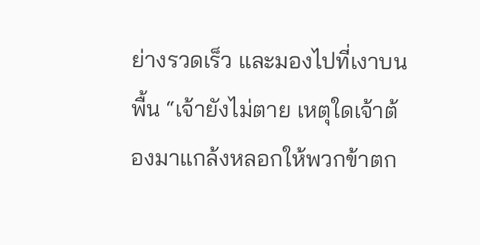ย่างรวดเร็ว และมองไปที่เงาบนพื้น “เจ้ายังไม่ตาย เหตุใดเจ้าต้องมาแกล้งหลอกให้พวกข้าตก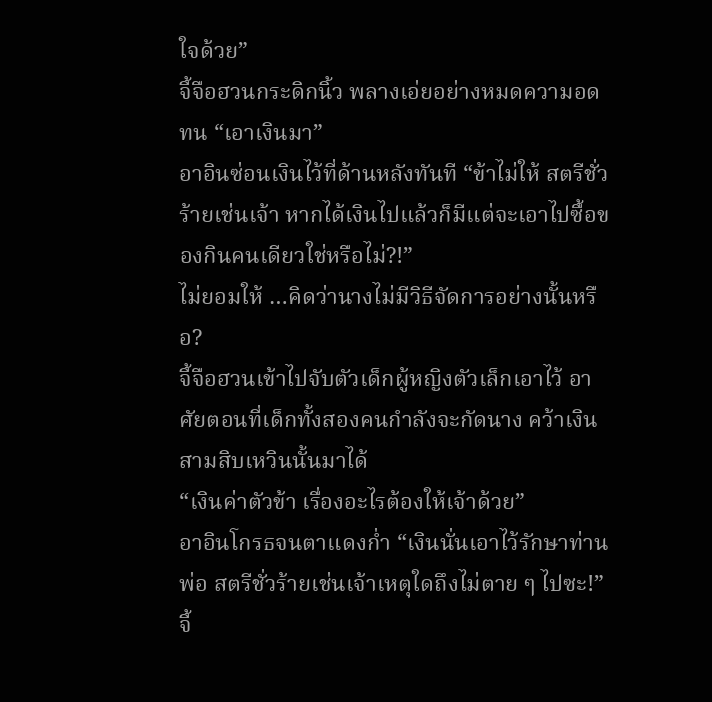ใจด้วย”
จี้จือฮวนกระดิกนิ้ว พลางเอ่ยอย่างหมดความอดทน “เอาเงินมา”
อาอินซ่อนเงินไว้ที่ด้านหลังทันที “ข้าไม่ให้ สตรีชั่วร้ายเช่นเจ้า หากได้เงินไปแล้วก็มีแต่จะเอาไปซื้อของกินคนเดียวใช่หรือไม่?!”
ไม่ยอมให้ …คิดว่านางไม่มีวิธีจัดการอย่างนั้นหรือ?
จี้จือฮวนเข้าไปจับตัวเด็กผู้หญิงตัวเล็กเอาไว้ อาศัยตอนที่เด็กทั้งสองคนกำลังจะกัดนาง คว้าเงินสามสิบเหวินนั้นมาได้
“เงินค่าตัวข้า เรื่องอะไรต้องให้เจ้าด้วย”
อาอินโกรธจนตาแดงก่ำ “เงินนั่นเอาไว้รักษาท่านพ่อ สตรีชั่วร้ายเช่นเจ้าเหตุใดถึงไม่ตาย ๆ ไปซะ!”
จี้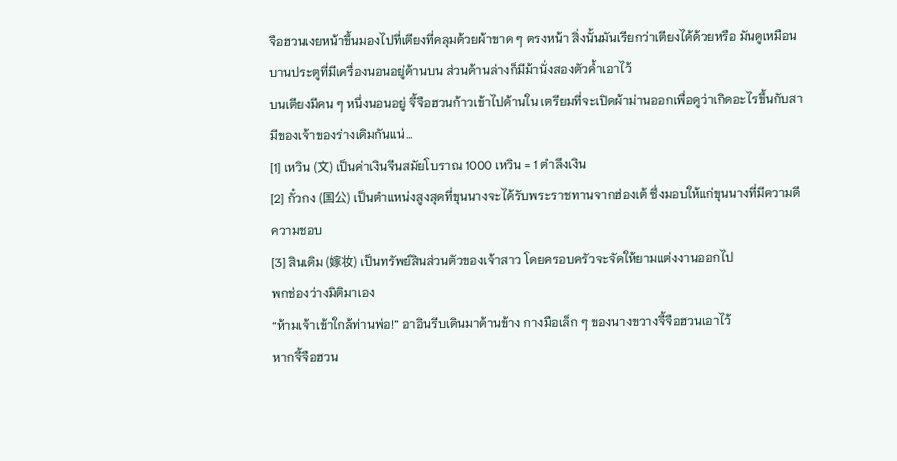จือฮวนเงยหน้าขึ้นมองไปที่เตียงที่คลุมด้วยผ้าขาด ๆ ตรงหน้า สิ่งนั้นมันเรียกว่าเตียงได้ด้วยหรือ มันดูเหมือนบานประตูที่มีเครื่องนอนอยู่ด้านบน ส่วนด้านล่างก็มีม้านั่งสองตัวค้ำเอาไว้
บนเตียงมีคน ๆ หนึ่งนอนอยู่ จี้จือฮวนก้าวเข้าไปด้านใน เตรียมที่จะเปิดผ้าม่านออกเพื่อดูว่าเกิดอะไรขึ้นกับสามีของเจ้าของร่างเดิมกันแน่…
[1] เหวิน (文) เป็นค่าเงินจีนสมัยโบราณ 1000 เหวิน = 1 ตำลึงเงิน
[2] กั๋วกง (国公) เป็นตำแหน่งสูงสุดที่ขุนนางจะได้รับพระราชทานจากฮ่องเต้ ซึ่งมอบให้แก่ขุนนางที่มีความดีความชอบ
[3] สินเดิม (嫁妆) เป็นทรัพย์สินส่วนตัวของเจ้าสาว โดยครอบครัวจะจัดให้ยามแต่งงานออกไป
พกช่องว่างมิติมาเอง
“ห้ามเจ้าเข้าใกล้ท่านพ่อ!” อาอินรีบเดินมาด้านข้าง กางมือเล็ก ๆ ของนางขวางจี้จือฮวนเอาไว้
หากจี้จือฮวน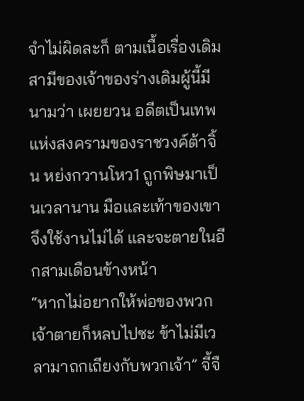จำไม่ผิดละก็ ตามเนื้อเรื่องเดิม สามีของเจ้าของร่างเดิมผู้นี้มีนามว่า เผยยวน อดีตเป็นเทพแห่งสงครามของราชวงค์ต้าจิ้น หย่งกวานโหว1 ถูกพิษมาเป็นเวลานาน มือและเท้าของเขาจึงใช้งานไม่ได้ และจะตายในอีกสามเดือนข้างหน้า
“หากไม่อยากให้พ่อของพวกเจ้าตายก็หลบไปซะ ข้าไม่มีเวลามาถกเถียงกับพวกเจ้า” จี้จื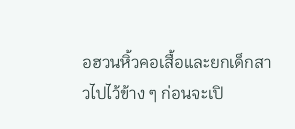อฮวนหิ้วคอเสื้อและยกเด็กสาวไปไว้ข้าง ๆ ก่อนจะเปิ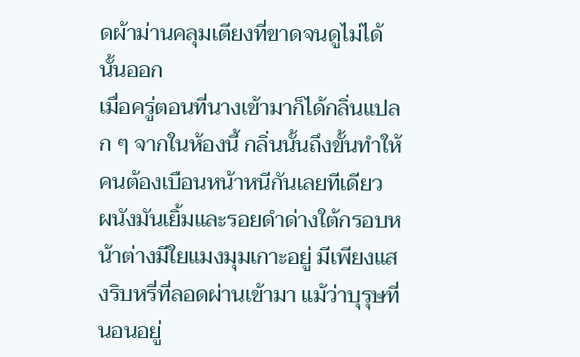ดผ้าม่านคลุมเตียงที่ขาดจนดูไม่ได้นั้นออก
เมื่อครู่ตอนที่นางเข้ามาก็ได้กลิ่นแปลก ๆ จากในห้องนี้ กลิ่นนั้นถึงขั้นทำให้คนต้องเบือนหน้าหนีกันเลยทีเดียว
ผนังมันเยิ้มและรอยดำด่างใต้กรอบหน้าต่างมีใยแมงมุมเกาะอยู่ มีเพียงแสงริบหรี่ที่ลอดผ่านเข้ามา แม้ว่าบุรุษที่นอนอยู่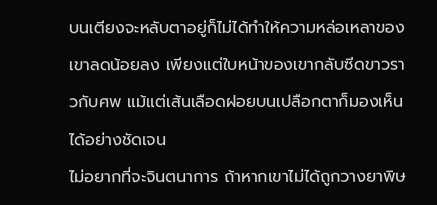บนเตียงจะหลับตาอยู่ก็ไม่ได้ทำให้ความหล่อเหลาของเขาลดน้อยลง เพียงแต่ใบหน้าของเขากลับซีดขาวราวกับศพ แม้แต่เส้นเลือดฝอยบนเปลือกตาก็มองเห็นได้อย่างชัดเจน
ไม่อยากที่จะจินตนาการ ถ้าหากเขาไม่ได้ถูกวางยาพิษ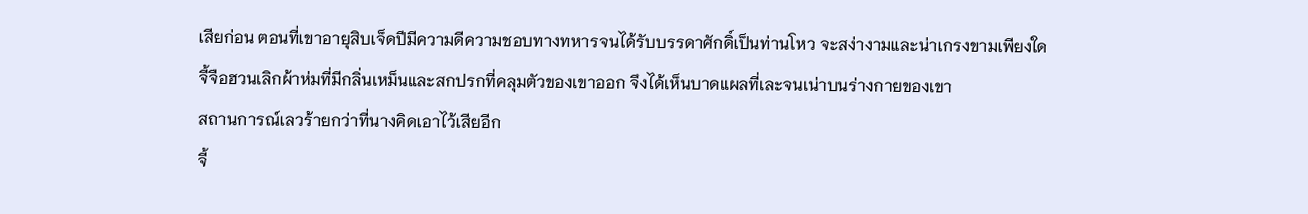เสียก่อน ตอนที่เขาอายุสิบเจ็ดปีมีความดีความชอบทางทหารจนได้รับบรรดาศักดิ์เป็นท่านโหว จะสง่างามและน่าเกรงขามเพียงใด
จี้จือฮวนเลิกผ้าห่มที่มีกลิ่นเหม็นและสกปรกที่คลุมตัวของเขาออก จึงได้เห็นบาดแผลที่เละจนเน่าบนร่างกายของเขา
สถานการณ์เลวร้ายกว่าที่นางคิดเอาไว้เสียอีก
จี้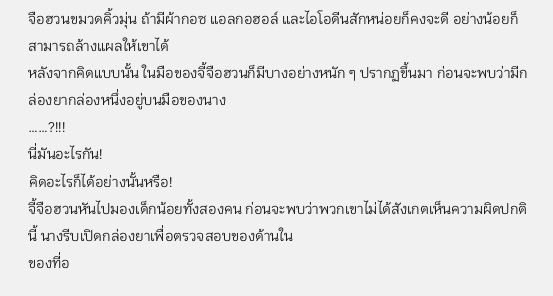จือฮวนขมวดคิ้วมุ่น ถ้ามีผ้ากอซ แอลกอฮอล์ และไอโอดีนสักหน่อยก็คงจะดี อย่างน้อยก็สามารถล้างแผลให้เขาได้
หลังจากคิดแบบนั้น ในมือของจี้จือฮวนก็มีบางอย่างหนัก ๆ ปรากฏขึ้นมา ก่อนจะพบว่ามีกล่องยากล่องหนึ่งอยู่บนมือของนาง
……?!!!
นี่มันอะไรกัน!
คิดอะไรก็ได้อย่างนั้นหรือ!
จี้จือฮวนหันไปมองเด็กน้อยทั้งสองคน ก่อนจะพบว่าพวกเขาไม่ได้สังเกตเห็นความผิดปกตินี้ นางรีบเปิดกล่องยาเพื่อตรวจสอบของด้านใน
ของที่อ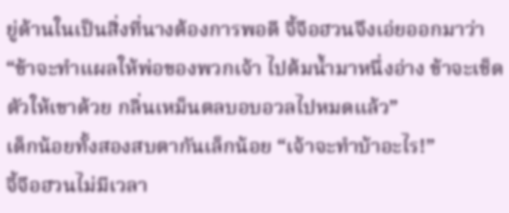ยู่ด้านในเป็นสิ่งที่นางต้องการพอดี จี้จือฮวนจึงเอ่ยออกมาว่า “ข้าจะทำแผลให้พ่อของพวกเจ้า ไปต้มน้ำมาหนึ่งอ่าง ข้าจะเช็ดตัวให้เขาด้วย กลิ่นเหม็นตลบอบอวลไปหมดแล้ว”
เด็กน้อยทั้งสองสบตากันเล็กน้อย “เจ้าจะทำบ้าอะไร!”
จี้จือฮวนไม่มีเวลา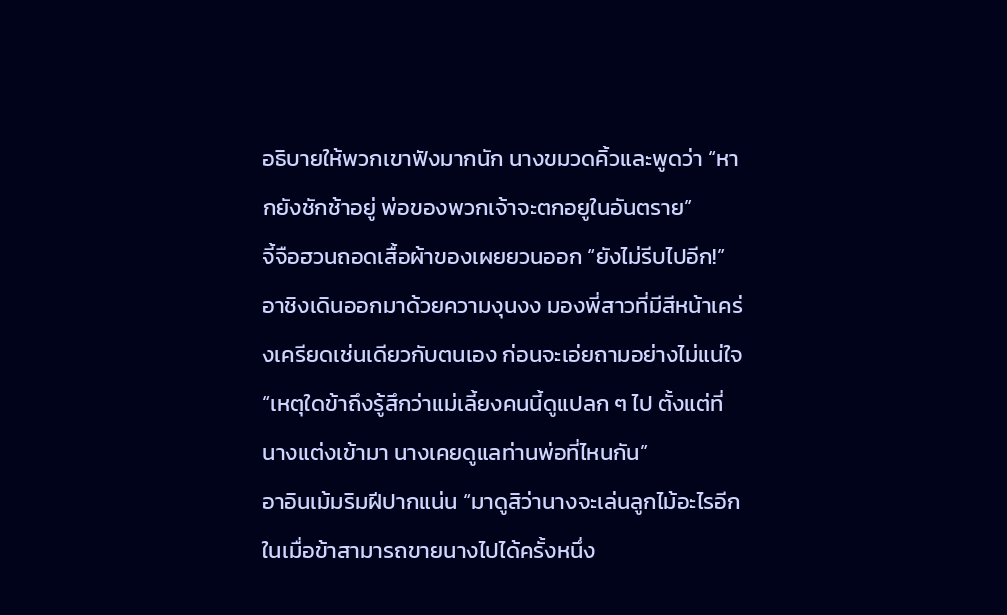อธิบายให้พวกเขาฟังมากนัก นางขมวดคิ้วและพูดว่า “หากยังชักช้าอยู่ พ่อของพวกเจ้าจะตกอยูในอันตราย”
จี้จือฮวนถอดเสื้อผ้าของเผยยวนออก “ยังไม่รีบไปอีก!”
อาชิงเดินออกมาด้วยความงุนงง มองพี่สาวที่มีสีหน้าเคร่งเครียดเช่นเดียวกับตนเอง ก่อนจะเอ่ยถามอย่างไม่แน่ใจ “เหตุใดข้าถึงรู้สึกว่าแม่เลี้ยงคนนี้ดูแปลก ๆ ไป ตั้งแต่ที่นางแต่งเข้ามา นางเคยดูแลท่านพ่อที่ไหนกัน”
อาอินเม้มริมฝีปากแน่น “มาดูสิว่านางจะเล่นลูกไม้อะไรอีก ในเมื่อข้าสามารถขายนางไปได้ครั้งหนึ่ง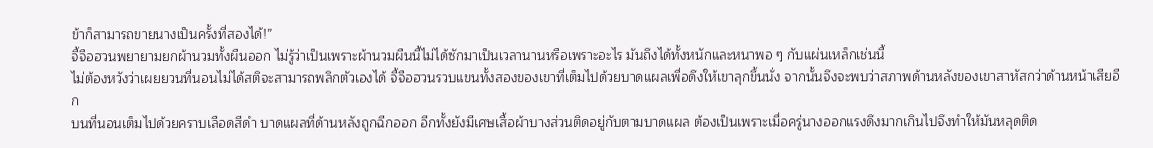ข้าก็สามารถขายนางเป็นครั้งที่สองได้!”
จี้จือฮวนพยายามยกผ้านวมทั้งผืนออก ไม่รู้ว่าเป็นเพราะผ้านวมผืนนี้ไม่ได้ซักมาเป็นเวลานานหรือเพราะอะไร มันถึงได้ทั้งหนักและหนาพอ ๆ กับแผ่นเหล็กเช่นนี้
ไม่ต้องหวังว่าเผยยวนที่นอนไม่ได้สติจะสามารถพลิกตัวเองได้ จี้จือฮวนรวบแขนทั้งสองของเขาที่เต็มไปด้วยบาดแผลเพื่อดึงให้เขาลุกขึ้นนั่ง จากนั้นจึงจะพบว่าสภาพด้านหลังของเขาสาหัสกว่าด้านหน้าเสียอีก
บนที่นอนเต็มไปด้วยคราบเลือดสีดำ บาดแผลที่ด้านหลังถูกฉีกออก อีกทั้งยังมีเศษเสื้อผ้าบางส่วนติดอยู่กับตามบาดแผล ต้องเป็นเพราะเมื่อครู่นางออกแรงดึงมากเกินไปจึงทำให้มันหลุดติด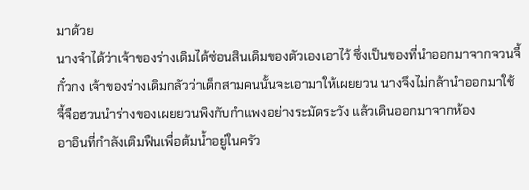มาด้วย
นางจำได้ว่าเจ้าของร่างเดิมได้ซ่อนสินเดิมของตัวเองเอาไว้ ซึ่งเป็นของที่นำออกมาจากจวนจี้กั๋วกง เจ้าของร่างเดิมกลัวว่าเด็กสามคนนั้นจะเอามาให้เผยยวน นางจึงไม่กล้านำออกมาใช้
จี้จือฮวนนำร่างของเผยยวนพิงกับกำแพงอย่างระมัดระวัง แล้วเดินออกมาจากห้อง
อาอินที่กำลังเติมฟืนเพื่อต้มน้ำอยู่ในครัว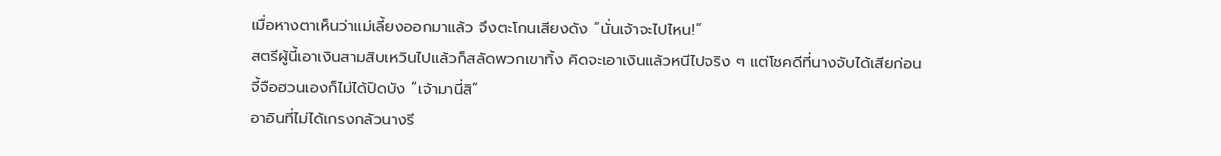เมื่อหางตาเห็นว่าแม่เลี้ยงออกมาแล้ว จึงตะโกนเสียงดัง “นั่นเจ้าจะไปไหน!”
สตรีผู้นี้เอาเงินสามสิบเหวินไปแล้วก็สลัดพวกเขาทิ้ง คิดจะเอาเงินแล้วหนีไปจริง ๆ แต่โชคดีที่นางจับได้เสียก่อน
จี้จือฮวนเองก็ไม่ได้ปิดบัง “เจ้ามานี่สิ”
อาอินที่ไม่ได้เกรงกลัวนางรี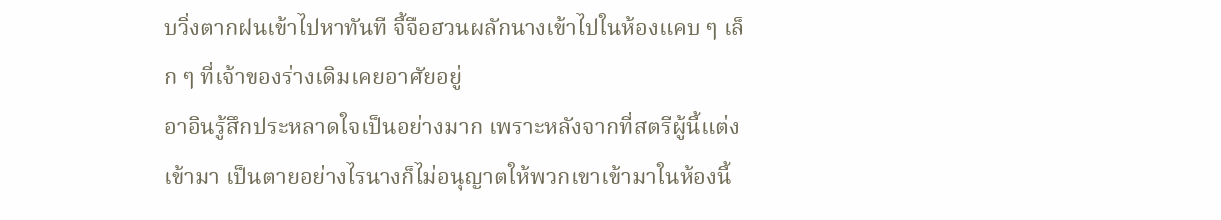บวิ่งตากฝนเข้าไปหาทันที จี้จือฮวนผลักนางเข้าไปในห้องแคบ ๆ เล็ก ๆ ที่เจ้าของร่างเดิมเคยอาศัยอยู่
อาอินรู้สึกประหลาดใจเป็นอย่างมาก เพราะหลังจากที่สตรีผู้นี้แต่งเข้ามา เป็นตายอย่างไรนางก็ไม่อนุญาตให้พวกเขาเข้ามาในห้องนี้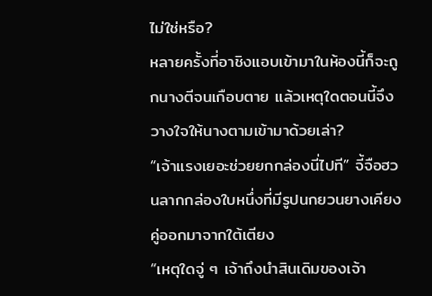ไม่ใช่หรือ?
หลายครั้งที่อาชิงแอบเข้ามาในห้องนี้ก็จะถูกนางตีจนเกือบตาย แล้วเหตุใดตอนนี้จึงวางใจให้นางตามเข้ามาด้วยเล่า?
“เจ้าแรงเยอะช่วยยกกล่องนี่ไปที” จี้จือฮวนลากกล่องใบหนึ่งที่มีรูปนกยวนยางเคียงคู่ออกมาจากใต้เตียง
“เหตุใดจู่ ๆ เจ้าถึงนำสินเดิมของเจ้า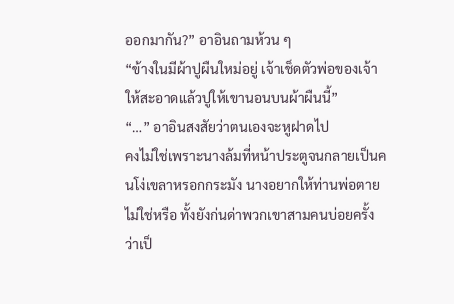ออกมากัน?” อาอินถามห้วน ๆ
“ข้างในมีผ้าปูผืนใหม่อยู่ เจ้าเช็ดตัวพ่อของเจ้าให้สะอาดแล้วปูให้เขานอนบนผ้าผืนนี้”
“…” อาอินสงสัยว่าตนเองจะหูฝาดไป
คงไม่ใช่เพราะนางล้มที่หน้าประตูจนกลายเป็นคนโง่เขลาหรอกกระมัง นางอยากให้ท่านพ่อตายไม่ใช่หรือ ทั้งยังก่นด่าพวกเขาสามคนบ่อยครั้งว่าเป็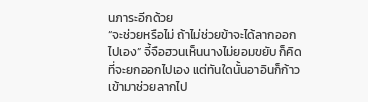นภาระอีกด้วย
“จะช่วยหรือไม่ ถ้าไม่ช่วยข้าจะได้ลากออกไปเอง” จี้จือฮวนเห็นนางไม่ยอมขยับ ก็คิดที่จะยกออกไปเอง แต่ทันใดนั้นอาอินก็ก้าวเข้ามาช่วยลากไป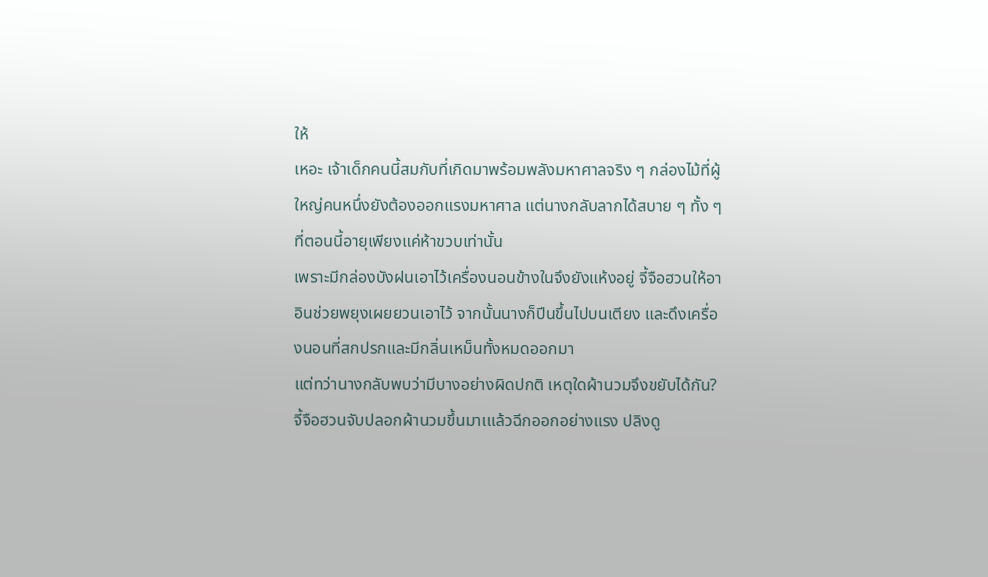ให้
เหอะ เจ้าเด็กคนนี้สมกับที่เกิดมาพร้อมพลังมหาศาลจริง ๆ กล่องไม้ที่ผู้ใหญ่คนหนึ่งยังต้องออกแรงมหาศาล แต่นางกลับลากได้สบาย ๆ ทั้ง ๆ ที่ตอนนี้อายุเพียงแค่ห้าขวบเท่านั้น
เพราะมีกล่องบังฝนเอาไว้เครื่องนอนข้างในจึงยังแห้งอยู่ จี้จือฮวนให้อาอินช่วยพยุงเผยยวนเอาไว้ จากนั้นนางก็ปีนขึ้นไปบนเตียง และดึงเครื่องนอนที่สกปรกและมีกลิ่นเหม็นทั้งหมดออกมา
แต่ทว่านางกลับพบว่ามีบางอย่างผิดปกติ เหตุใดผ้านวมจึงขยับได้กัน?
จี้จือฮวนจับปลอกผ้านวมขึ้นมาเแล้วฉีกออกอย่างแรง ปลิงดู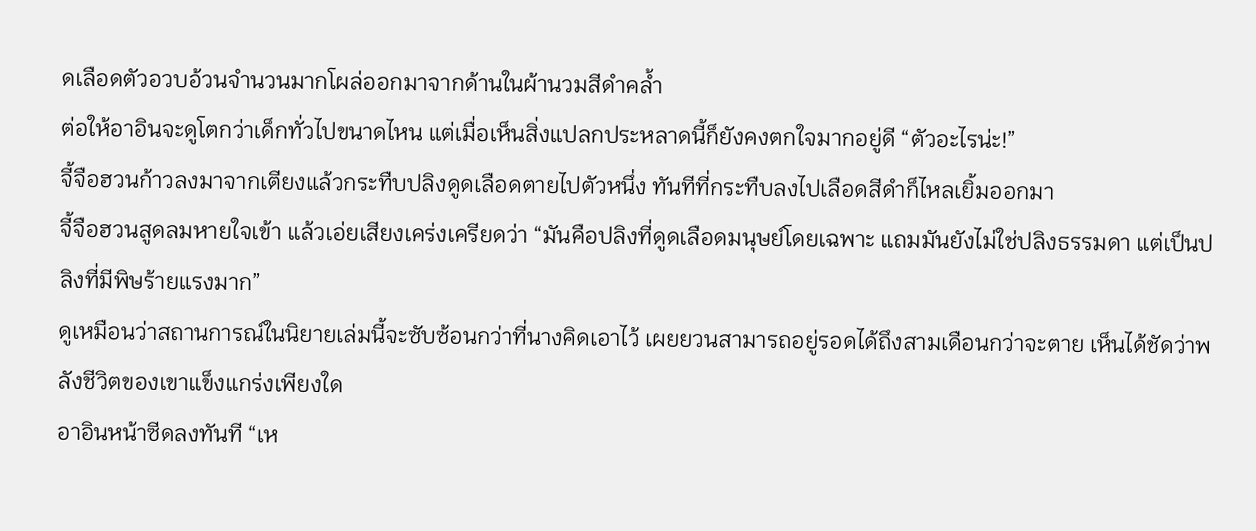ดเลือดตัวอวบอ้วนจำนวนมากโผล่ออกมาจากด้านในผ้านวมสีดำคล้ำ
ต่อให้อาอินจะดูโตกว่าเด็กทั่วไปขนาดไหน แต่เมื่อเห็นสิ่งแปลกประหลาดนี้ก็ยังคงตกใจมากอยู่ดี “ตัวอะไรน่ะ!”
จี้จือฮวนก้าวลงมาจากเตียงแล้วกระทืบปลิงดูดเลือดตายไปตัวหนึ่ง ทันทีที่กระทืบลงไปเลือดสีดำก็ไหลเยิ้มออกมา
จี้จือฮวนสูดลมหายใจเข้า แล้วเอ่ยเสียงเคร่งเครียดว่า “มันคือปลิงที่ดูดเลือดมนุษย์โดยเฉพาะ แถมมันยังไม่ใช่ปลิงธรรมดา แต่เป็นปลิงที่มีพิษร้ายแรงมาก”
ดูเหมือนว่าสถานการณ์ในนิยายเล่มนี้จะซับซ้อนกว่าที่นางคิดเอาไว้ เผยยวนสามารถอยู่รอดได้ถึงสามเดือนกว่าจะตาย เห็นได้ชัดว่าพลังชีวิตของเขาแข็งแกร่งเพียงใด
อาอินหน้าซีดลงทันที “เห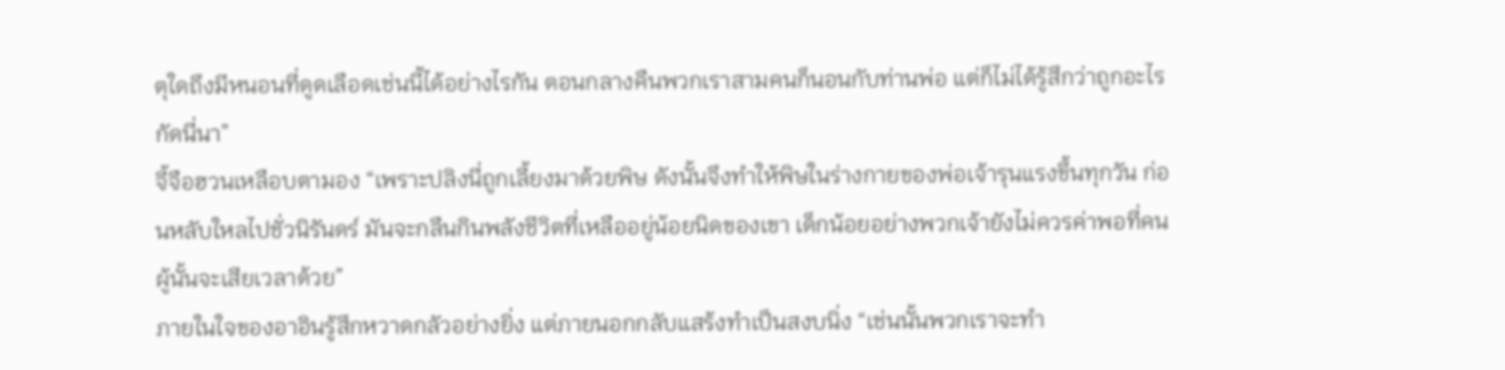ตุใดถึงมีหนอนที่ดูดเลือดเช่นนี้ได้อย่างไรกัน ตอนกลางคืนพวกเราสามคนก็นอนกับท่านพ่อ แต่ก็ไม่ได้รู้สึกว่าถูกอะไรกัดนี่นา”
จี้จือฮวนเหลือบตามอง “เพราะปลิงนี่ถูกเลี้ยงมาด้วยพิษ ดังนั้นจึงทำให้พิษในร่างกายของพ่อเจ้ารุนแรงขึ้นทุกวัน ก่อนหลับใหลไปชั่วนิรันดร์ มันจะกลืนกินพลังชีวิตที่เหลืออยู่น้อยนิดของเขา เด็กน้อยอย่างพวกเจ้ายังไม่ควรค่าพอที่คนผู้นั้นจะเสียเวลาด้วย”
ภายในใจของอาอินรู้สึกหวาดกลัวอย่างยิ่ง แต่ภายนอกกลับแสร้งทำเป็นสงบนิ่ง “เช่นนั้นพวกเราจะทำ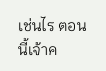เช่นไร ตอนนี้เจ้าค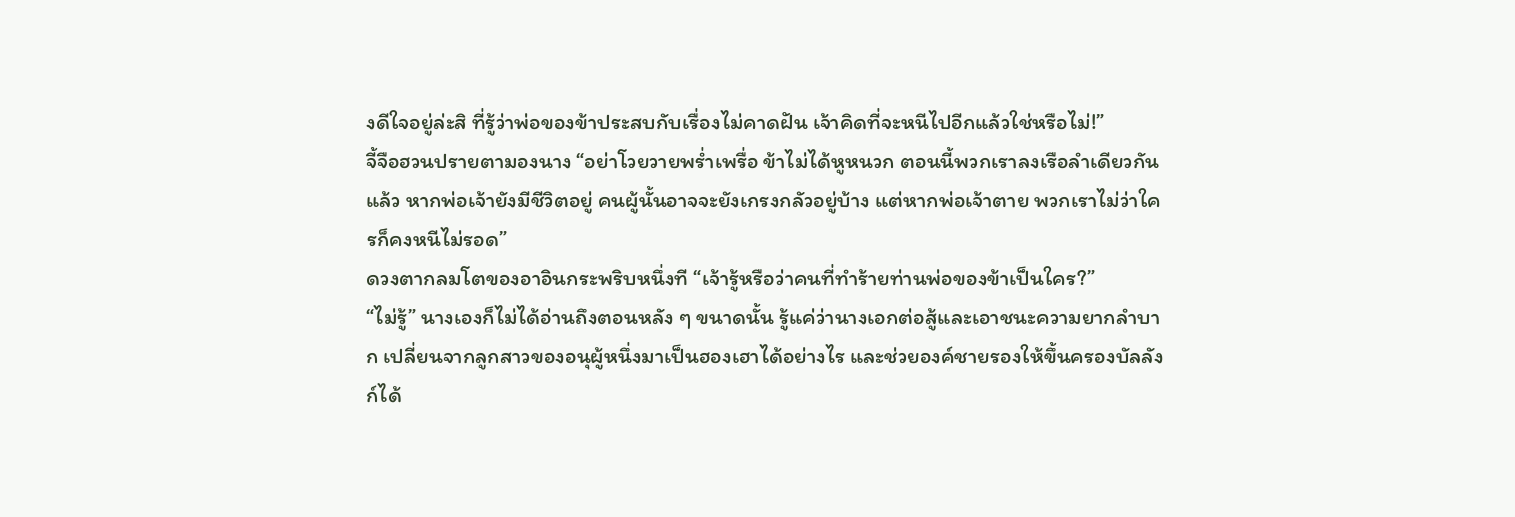งดีใจอยู่ล่ะสิ ที่รู้ว่าพ่อของข้าประสบกับเรื่องไม่คาดฝัน เจ้าคิดที่จะหนีไปอีกแล้วใช่หรือไม่!”
จี้จือฮวนปรายตามองนาง “อย่าโวยวายพร่ำเพรื่อ ข้าไม่ได้หูหนวก ตอนนี้พวกเราลงเรือลำเดียวกันแล้ว หากพ่อเจ้ายังมีชีวิตอยู่ คนผู้นั้นอาจจะยังเกรงกลัวอยู่บ้าง แต่หากพ่อเจ้าตาย พวกเราไม่ว่าใครก็คงหนีไม่รอด”
ดวงตากลมโตของอาอินกระพริบหนึ่งที “เจ้ารู้หรือว่าคนที่ทำร้ายท่านพ่อของข้าเป็นใคร?”
“ไม่รู้” นางเองก็ไม่ได้อ่านถึงตอนหลัง ๆ ขนาดนั้น รู้แค่ว่านางเอกต่อสู้และเอาชนะความยากลำบาก เปลี่ยนจากลูกสาวของอนุผู้หนึ่งมาเป็นฮองเฮาได้อย่างไร และช่วยองค์ชายรองให้ขึ้นครองบัลลังก์ได้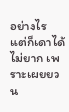อย่างไร
แต่ก็เดาได้ไม่ยาก เพราะเผยยวน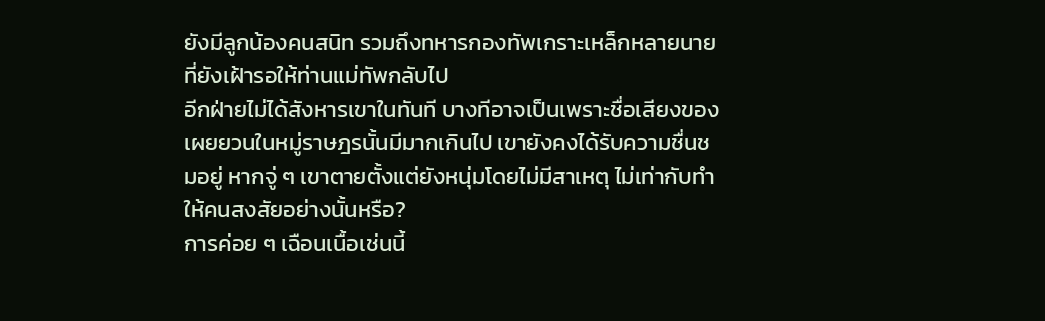ยังมีลูกน้องคนสนิท รวมถึงทหารกองทัพเกราะเหล็กหลายนายที่ยังเฝ้ารอให้ท่านแม่ทัพกลับไป
อีกฝ่ายไม่ได้สังหารเขาในทันที บางทีอาจเป็นเพราะชื่อเสียงของเผยยวนในหมู่ราษฎรนั้นมีมากเกินไป เขายังคงได้รับความชื่นชมอยู่ หากจู่ ๆ เขาตายตั้งแต่ยังหนุ่มโดยไม่มีสาเหตุ ไม่เท่ากับทำให้คนสงสัยอย่างนั้นหรือ?
การค่อย ๆ เฉือนเนื้อเช่นนี้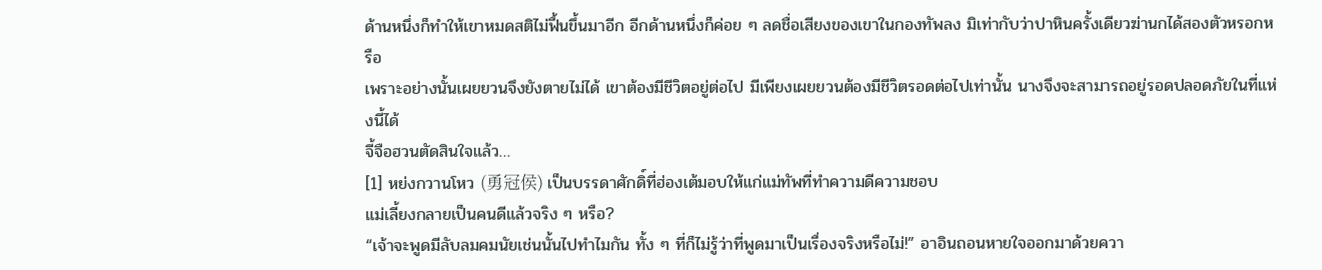ด้านหนึ่งก็ทำให้เขาหมดสติไม่ฟื้นขึ้นมาอีก อีกด้านหนึ่งก็ค่อย ๆ ลดชื่อเสียงของเขาในกองทัพลง มิเท่ากับว่าปาหินครั้งเดียวฆ่านกได้สองตัวหรอกหรือ
เพราะอย่างนั้นเผยยวนจึงยังตายไม่ได้ เขาต้องมีชีวิตอยู่ต่อไป มีเพียงเผยยวนต้องมีชีวิตรอดต่อไปเท่านั้น นางจึงจะสามารถอยู่รอดปลอดภัยในที่แห่งนี้ได้
จี้จือฮวนตัดสินใจแล้ว…
[1] หย่งกวานโหว (勇冠侯) เป็นบรรดาศักดิ์ที่ฮ่องเต้มอบให้แก่แม่ทัพที่ทำความดีความชอบ
แม่เลี้ยงกลายเป็นคนดีแล้วจริง ๆ หรือ?
“เจ้าจะพูดมีลับลมคมนัยเช่นนั้นไปทำไมกัน ทั้ง ๆ ที่ก็ไม่รู้ว่าที่พูดมาเป็นเรื่องจริงหรือไม่!” อาอินถอนหายใจออกมาด้วยควา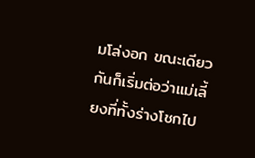มโล่งอก ขณะเดียวกันก็เริ่มต่อว่าแม่เลี้ยงที่ทั้งร่างโชกไป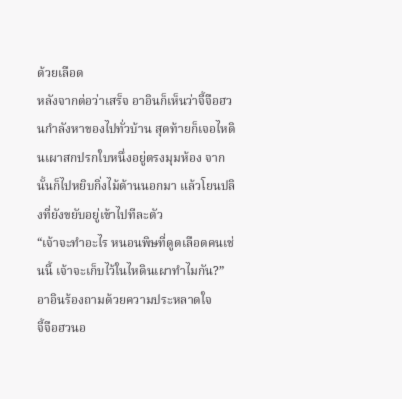ด้วยเลือด
หลังจากต่อว่าเสร็จ อาอินก็เห็นว่าจี้จือฮวนกำลังหาของไปทั่วบ้าน สุดท้ายก็เจอไหดินเผาสกปรกใบหนึ่งอยู่ตรงมุมห้อง จากนั้นก็ไปหยิบกิ่งไม้ด้านนอกมา แล้วโยนปลิงที่ยังขยับอยู่เข้าไปทีละตัว
“เจ้าจะทำอะไร หนอนพิษที่ดูดเลือดคนเช่นนี้ เจ้าจะเก็บไว้ในไหดินเผาทำไมกัน?” อาอินร้องถามด้วยความประหลาดใจ
จี้จือฮวนอ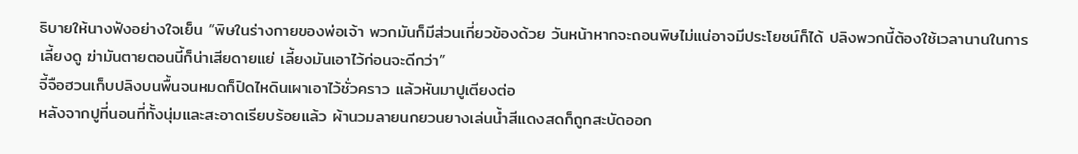ธิบายให้นางฟังอย่างใจเย็น “พิษในร่างกายของพ่อเจ้า พวกมันก็มีส่วนเกี่ยวข้องด้วย วันหน้าหากจะถอนพิษไม่แน่อาจมีประโยชน์ก็ได้ ปลิงพวกนี้ต้องใช้เวลานานในการเลี้ยงดู ฆ่ามันตายตอนนี้ก็น่าเสียดายแย่ เลี้ยงมันเอาไว้ก่อนจะดีกว่า”
จี้จือฮวนเก็บปลิงบนพื้นจนหมดก็ปิดไหดินเผาเอาไว้ชั่วคราว แล้วหันมาปูเตียงต่อ
หลังจากปูที่นอนที่ทั้งนุ่มและสะอาดเรียบร้อยแล้ว ผ้านวมลายนกยวนยางเล่นน้ำสีแดงสดก็ถูกสะบัดออก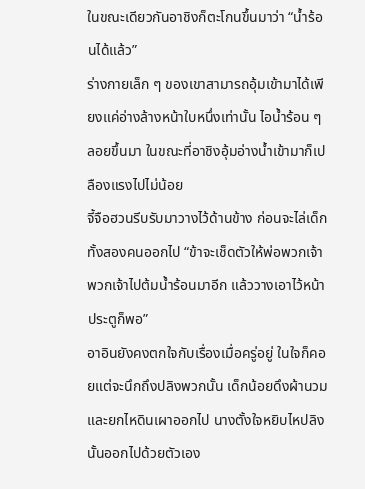ในขณะเดียวกันอาชิงก็ตะโกนขึ้นมาว่า “น้ำร้อนได้แล้ว”
ร่างกายเล็ก ๆ ของเขาสามารถอุ้มเข้ามาได้เพียงแค่อ่างล้างหน้าใบหนึ่งเท่านั้น ไอน้ำร้อน ๆ ลอยขึ้นมา ในขณะที่อาชิงอุ้มอ่างน้ำเข้ามาก็เปลืองแรงไปไม่น้อย
จี้จือฮวนรีบรับมาวางไว้ด้านข้าง ก่อนจะไล่เด็กทั้งสองคนออกไป “ข้าจะเช็ดตัวให้พ่อพวกเจ้า พวกเจ้าไปต้มน้ำร้อนมาอีก แล้ววางเอาไว้หน้าประตูก็พอ”
อาอินยังคงตกใจกับเรื่องเมื่อครู่อยู่ ในใจก็คอยแต่จะนึกถึงปลิงพวกนั้น เด็กน้อยดึงผ้านวมและยกไหดินเผาออกไป นางตั้งใจหยิบไหปลิงนั้นออกไปด้วยตัวเอง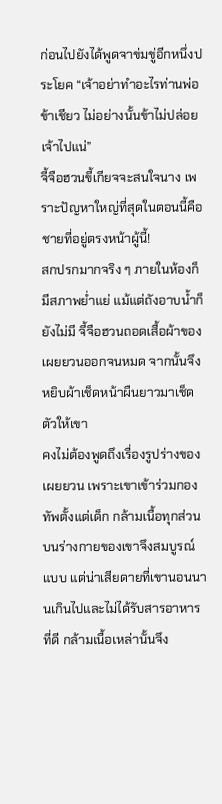ก่อนไปยังได้พูดจาข่มขู่อีกหนึ่งประโยค “เจ้าอย่าทำอะไรท่านพ่อข้าเชียว ไม่อย่างนั้นข้าไม่ปล่อยเจ้าไปแน่”
จี้จือฮวนขี้เกียจจะสนใจนาง เพราะปัญหาใหญ่ที่สุดในตอนนี้คือชายที่อยู่ตรงหน้าผู้นี้!
สกปรกมากจริง ๆ ภายในห้องก็มีสภาพย่ำแย่ แม้แต่ถังอาบน้ำก็ยังไม่มี จี้จือฮวนถอดเสื้อผ้าของเผยยวนออกจนหมด จากนั้นจึงหยิบผ้าเช็ดหน้าผืนยาวมาเช็ดตัวให้เขา
คงไม่ต้องพูดถึงเรื่องรูปร่างของเผยยวน เพราะเขาเข้าร่วมกองทัพตั้งแต่เด็ก กล้ามเนื้อทุกส่วนบนร่างกายของเขาจึงสมบูรณ์แบบ แต่น่าเสียดายที่เขานอนนานเกินไปและไม่ได้รับสารอาหารที่ดี กล้ามเนื้อเหล่านั้นจึง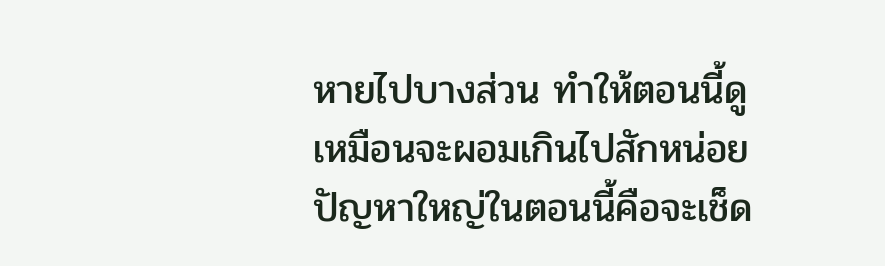หายไปบางส่วน ทำให้ตอนนี้ดูเหมือนจะผอมเกินไปสักหน่อย
ปัญหาใหญ่ในตอนนี้คือจะเช็ด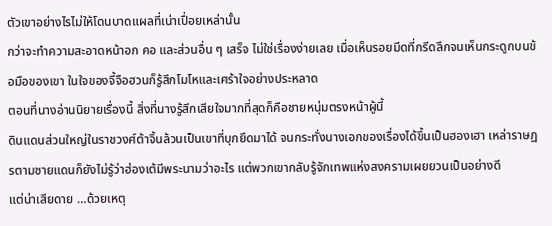ตัวเขาอย่างไรไม่ให้โดนบาดแผลที่เน่าเปื่อยเหล่านั้น
กว่าจะทำความสะอาดหน้าอก คอ และส่วนอื่น ๆ เสร็จ ไม่ใช่เรื่องง่ายเลย เมื่อเห็นรอยมีดที่กรีดลึกจนเห็นกระดูกบนข้อมือของเขา ในใจของจี้จือฮวนก็รู้สึกโมโหและเศร้าใจอย่างประหลาด
ตอนที่นางอ่านนิยายเรื่องนี้ สิ่งที่นางรู้สึกเสียใจมากที่สุดก็คือชายหนุ่มตรงหน้าผู้นี้
ดินแดนส่วนใหญ่ในราชวงศ์ต้าจิ้นล้วนเป็นเขาที่บุกยึดมาได้ จนกระทั่งนางเอกของเรื่องได้ขึ้นเป็นฮองเฮา เหล่าราษฏรตามชายแดนก็ยังไม่รู้ว่าฮ่องเต้มีพระนามว่าอะไร แต่พวกเขากลับรู้จักเทพแห่งสงครามเผยยวนเป็นอย่างดี
แต่น่าเสียดาย …ด้วยเหตุ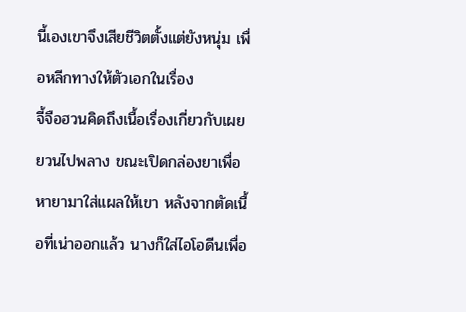นี้เองเขาจึงเสียชีวิตตั้งแต่ยังหนุ่ม เพื่อหลีกทางให้ตัวเอกในเรื่อง
จี้จือฮวนคิดถึงเนื้อเรื่องเกี่ยวกับเผยยวนไปพลาง ขณะเปิดกล่องยาเพื่อหายามาใส่แผลให้เขา หลังจากตัดเนื้อที่เน่าออกแล้ว นางก็ใส่ไอโอดีนเพื่อ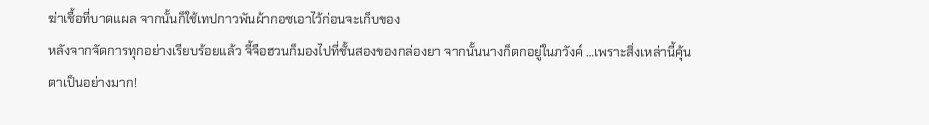ฆ่าเชื้อที่บาดแผล จากนั้นก็ใช้เทปกาวพันผ้ากอซเอาไว้ก่อนจะเก็บของ
หลังจากจัดการทุกอย่างเรียบร้อยแล้ว จี้จือฮวนก็มองไปที่ชั้นสองของกล่องยา จากนั้นนางก็ตกอยู่ในภวังค์ …เพราะสิ่งเหล่านี้คุ้นตาเป็นอย่างมาก!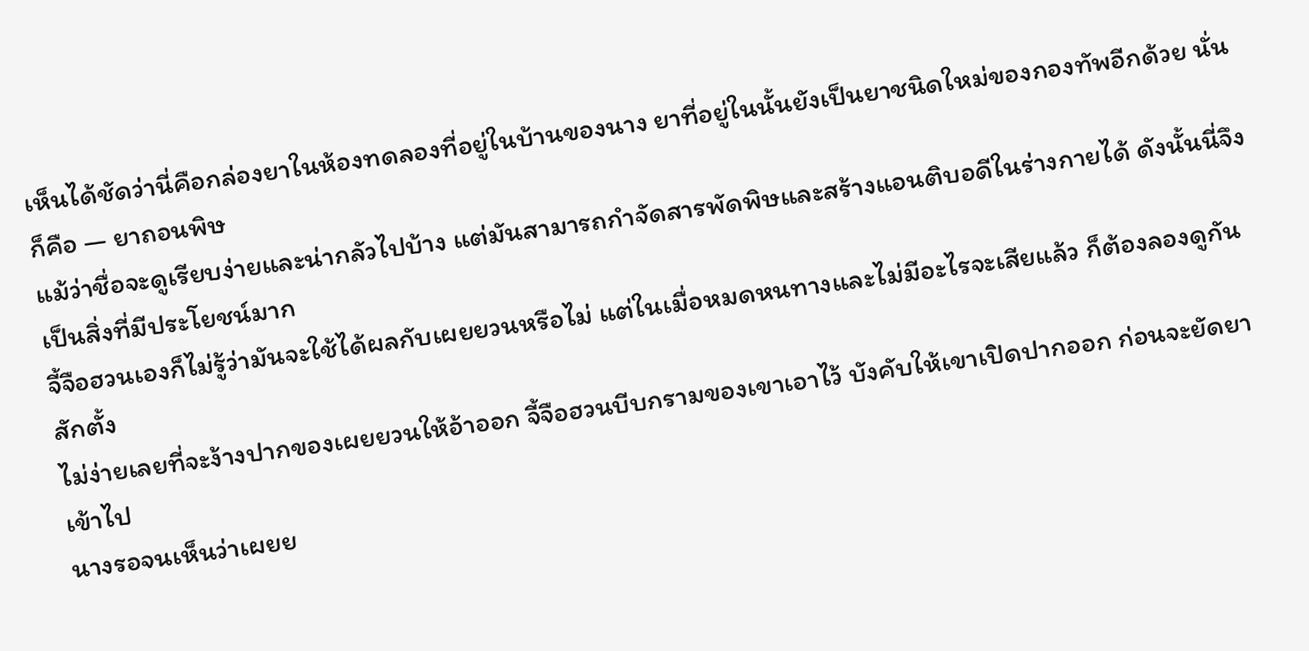เห็นได้ชัดว่านี่คือกล่องยาในห้องทดลองที่อยู่ในบ้านของนาง ยาที่อยู่ในนั้นยังเป็นยาชนิดใหม่ของกองทัพอีกด้วย นั่นก็คือ — ยาถอนพิษ
แม้ว่าชื่อจะดูเรียบง่ายและน่ากลัวไปบ้าง แต่มันสามารถกำจัดสารพัดพิษและสร้างแอนติบอดีในร่างกายได้ ดังนั้นนี่จึงเป็นสิ่งที่มีประโยชน์มาก
จี้จือฮวนเองก็ไม่รู้ว่ามันจะใช้ได้ผลกับเผยยวนหรือไม่ แต่ในเมื่อหมดหนทางและไม่มีอะไรจะเสียแล้ว ก็ต้องลองดูกันสักตั้ง
ไม่ง่ายเลยที่จะง้างปากของเผยยวนให้อ้าออก จี้จือฮวนบีบกรามของเขาเอาไว้ บังคับให้เขาเปิดปากออก ก่อนจะยัดยาเข้าไป
นางรอจนเห็นว่าเผยย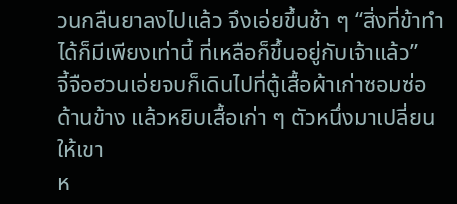วนกลืนยาลงไปแล้ว จึงเอ่ยขึ้นช้า ๆ “สิ่งที่ข้าทำได้ก็มีเพียงเท่านี้ ที่เหลือก็ขึ้นอยู่กับเจ้าแล้ว”
จี้จือฮวนเอ่ยจบก็เดินไปที่ตู้เสื้อผ้าเก่าซอมซ่อด้านข้าง แล้วหยิบเสื้อเก่า ๆ ตัวหนึ่งมาเปลี่ยนให้เขา
ห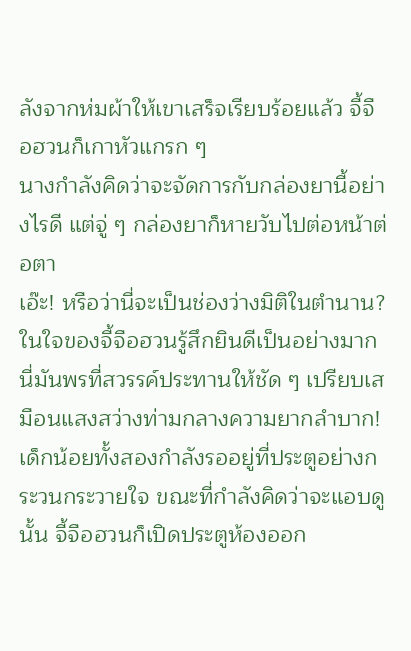ลังจากห่มผ้าให้เขาเสร็จเรียบร้อยแล้ว จี้จือฮวนก็เกาหัวแกรก ๆ
นางกำลังคิดว่าจะจัดการกับกล่องยานี้อย่างไรดี แต่จู่ ๆ กล่องยาก็หายวับไปต่อหน้าต่อตา
เอ๊ะ! หรือว่านี่จะเป็นช่องว่างมิติในตำนาน?
ในใจของจี้จือฮวนรู้สึกยินดีเป็นอย่างมาก นี่มันพรที่สวรรค์ประทานให้ชัด ๆ เปรียบเสมือนแสงสว่างท่ามกลางความยากลำบาก!
เด็กน้อยทั้งสองกำลังรออยู่ที่ประตูอย่างกระวนกระวายใจ ขณะที่กำลังคิดว่าจะแอบดูนั้น จี้จือฮวนก็เปิดประตูห้องออก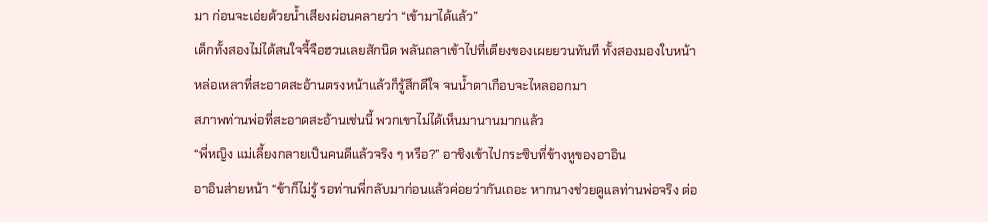มา ก่อนจะเอ่ยด้วยน้ำเสียงผ่อนคลายว่า “เข้ามาได้แล้ว”
เด็กทั้งสองไม่ได้สนใจจี้จือฮวนเลยสักนิด พลันถลาเข้าไปที่เตียงของเผยยวนทันที ทั้งสองมองใบหน้าหล่อเหลาที่สะอาดสะอ้านตรงหน้าแล้วก็รู้สึกดีใจ จนน้ำตาเกือบจะไหลออกมา
สภาพท่านพ่อที่สะอาดสะอ้านเช่นนี้ พวกเขาไม่ได้เห็นมานานมากแล้ว
“พี่หญิง แม่เลี้ยงกลายเป็นคนดีแล้วจริง ๆ หรือ?” อาชิงเข้าไปกระซิบที่ข้างหูของอาอิน
อาอินส่ายหน้า “ข้าก็ไม่รู้ รอท่านพี่กลับมาก่อนแล้วค่อยว่ากันเถอะ หากนางช่วยดูแลท่านพ่อจริง ต่อ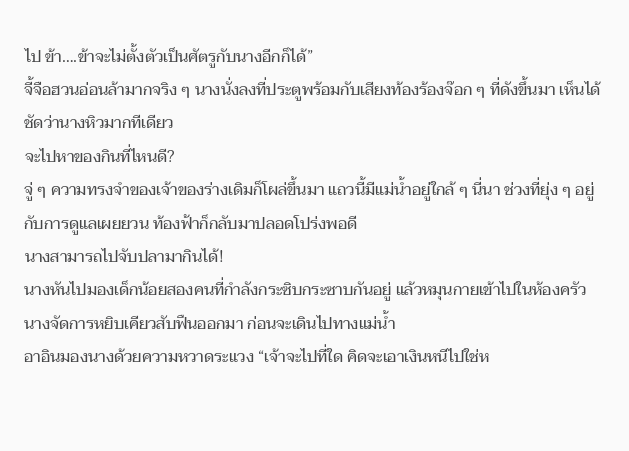ไป ข้า….ข้าจะไม่ตั้งตัวเป็นศัตรูกับนางอีกก็ได้”
จี้จือฮวนอ่อนล้ามากจริง ๆ นางนั่งลงที่ประตูพร้อมกับเสียงท้องร้องจ๊อก ๆ ที่ดังขึ้นมา เห็นได้ชัดว่านางหิวมากทีเดียว
จะไปหาของกินที่ไหนดี?
จู่ ๆ ความทรงจำของเจ้าของร่างเดิมก็โผล่ขึ้นมา แถวนี้มีแม่น้ำอยู่ใกล้ ๆ นี่นา ช่วงที่ยุ่ง ๆ อยู่กับการดูแลเผยยวน ท้องฟ้าก็กลับมาปลอดโปร่งพอดี
นางสามารถไปจับปลามากินได้!
นางหันไปมองเด็กน้อยสองคนที่กำลังกระซิบกระซาบกันอยู่ แล้วหมุนกายเข้าไปในห้องครัว นางจัดการหยิบเคียวสับฟืนออกมา ก่อนจะเดินไปทางแม่น้ำ
อาอินมองนางด้วยความหวาดระแวง “เจ้าจะไปที่ใด คิดจะเอาเงินหนีไปใช่ห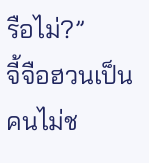รือไม่?”
จี้จือฮวนเป็นคนไม่ช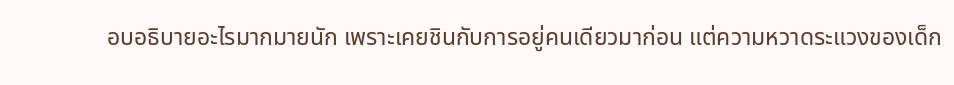อบอธิบายอะไรมากมายนัก เพราะเคยชินกับการอยู่คนเดียวมาก่อน แต่ความหวาดระแวงของเด็ก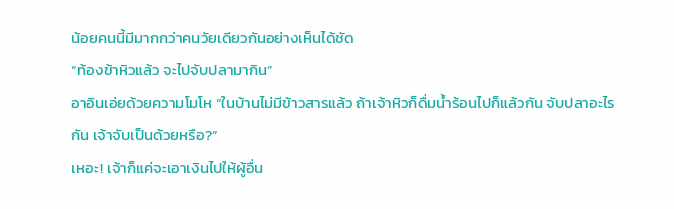น้อยคนนี้มีมากกว่าคนวัยเดียวกันอย่างเห็นได้ชัด
“ท้องข้าหิวแล้ว จะไปจับปลามากิน”
อาอินเอ่ยด้วยความโมโห “ในบ้านไม่มีข้าวสารแล้ว ถ้าเจ้าหิวก็ดื่มน้ำร้อนไปก็แล้วกัน จับปลาอะไรกัน เจ้าจับเป็นด้วยหรือ?”
เหอะ! เจ้าก็แค่จะเอาเงินไปให้ผู้อื่น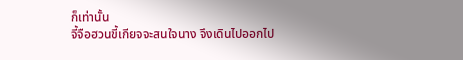ก็เท่านั้น
จี้จือฮวนขี้เกียจจะสนใจนาง จึงเดินไปออกไป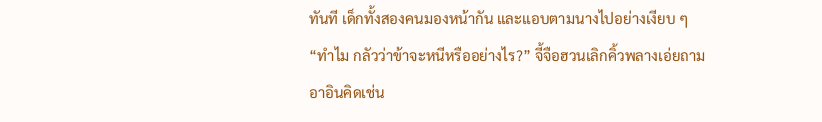ทันที เด็กทั้งสองคนมองหน้ากัน และแอบตามนางไปอย่างเงียบ ๆ
“ทำไม กลัวว่าข้าจะหนีหรืออย่างไร?” จี้จือฮวนเลิกคิ้วพลางเอ่ยถาม
อาอินคิดเช่น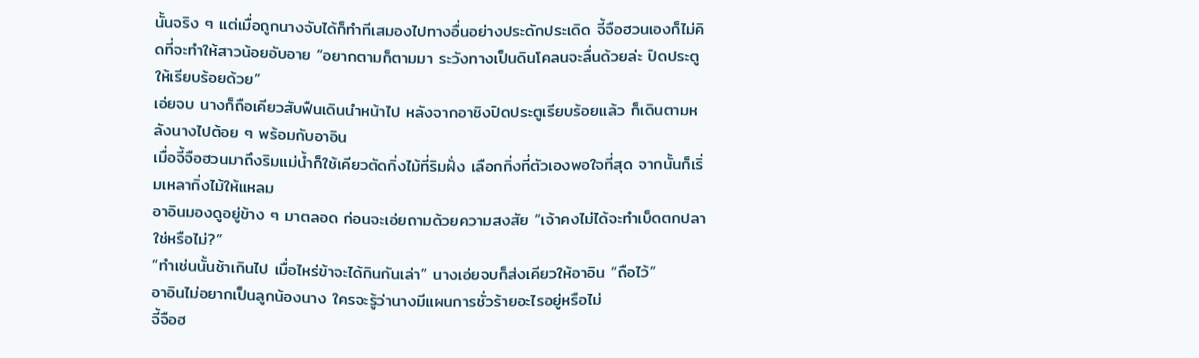นั้นจริง ๆ แต่เมื่อถูกนางจับได้ก็ทำทีเสมองไปทางอื่นอย่างประดักประเดิด จี้จือฮวนเองก็ไม่คิดที่จะทำให้สาวน้อยอับอาย “อยากตามก็ตามมา ระวังทางเป็นดินโคลนจะลื่นด้วยล่ะ ปิดประตูให้เรียบร้อยด้วย”
เอ่ยจบ นางก็ถือเคียวสับฟืนเดินนำหน้าไป หลังจากอาชิงปิดประตูเรียบร้อยแล้ว ก็เดินตามหลังนางไปต้อย ๆ พร้อมกับอาอิน
เมื่อจี้จือฮวนมาถึงริมแม่น้ำก็ใช้เคียวตัดกิ่งไม้ที่ริมฝั่ง เลือกกิ่งที่ตัวเองพอใจที่สุด จากนั้นก็เริ่มเหลากิ่งไม้ให้แหลม
อาอินมองดูอยู่ข้าง ๆ มาตลอด ก่อนจะเอ่ยถามด้วยความสงสัย “เจ้าคงไม่ได้จะทำเบ็ดตกปลาใช่หรือไม่?”
“ทำเช่นนั้นช้าเกินไป เมื่อไหร่ข้าจะได้กินกันเล่า” นางเอ่ยจบก็ส่งเคียวให้อาอิน “ถือไว้”
อาอินไม่อยากเป็นลูกน้องนาง ใครจะรู้ว่านางมีแผนการชั่วร้ายอะไรอยู่หรือไม่
จี้จือฮ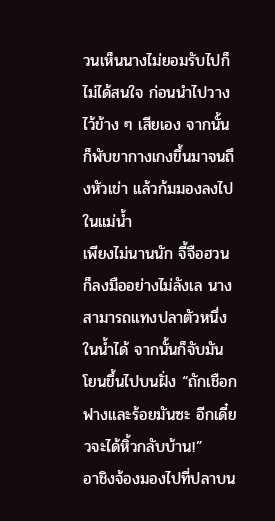วนเห็นนางไม่ยอมรับไปก็ไม่ได้สนใจ ก่อนนำไปวางไว้ข้าง ๆ เสียเอง จากนั้นก็พับขากางเกงขึ้นมาจนถึงหัวเข่า แล้วก้มมองลงไปในแม่น้ำ
เพียงไม่นานนัก จี้จือฮวนก็ลงมืออย่างไม่ลังเล นางสามารถแทงปลาตัวหนึ่งในน้ำได้ จากนั้นก็จับมันโยนขึ้นไปบนฝั่ง “ถักเชือกฟางและร้อยมันซะ อีกเดี๋ยวจะได้หิ้วกลับบ้าน!”
อาชิงจ้องมองไปที่ปลาบน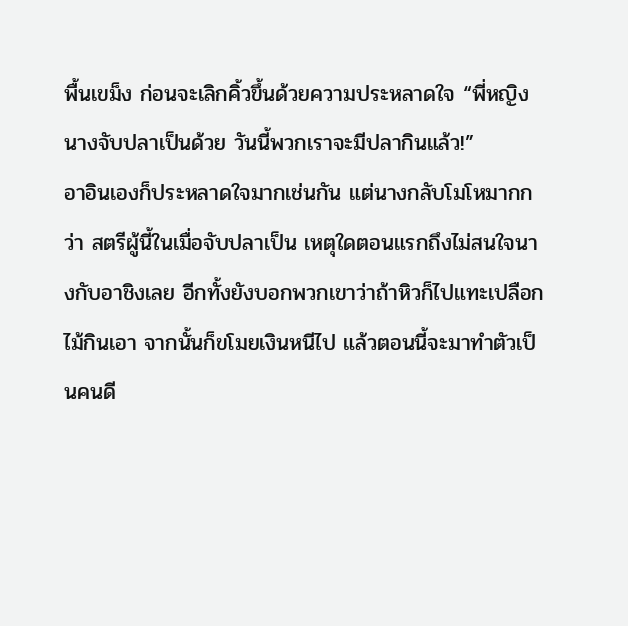พื้นเขม็ง ก่อนจะเลิกคิ้วขึ้นด้วยความประหลาดใจ “พี่หญิง นางจับปลาเป็นด้วย วันนี้พวกเราจะมีปลากินแล้ว!”
อาอินเองก็ประหลาดใจมากเช่นกัน แต่นางกลับโมโหมากกว่า สตรีผู้นี้ในเมื่อจับปลาเป็น เหตุใดตอนแรกถึงไม่สนใจนางกับอาชิงเลย อีกทั้งยังบอกพวกเขาว่าถ้าหิวก็ไปแทะเปลือกไม้กินเอา จากนั้นก็ขโมยเงินหนีไป แล้วตอนนี้จะมาทำตัวเป็นคนดี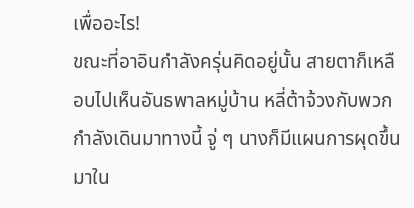เพื่ออะไร!
ขณะที่อาอินกำลังครุ่นคิดอยู่นั้น สายตาก็เหลือบไปเห็นอันธพาลหมู่บ้าน หลี่ต้าจ้วงกับพวกกำลังเดินมาทางนี้ จู่ ๆ นางก็มีแผนการผุดขึ้นมาใน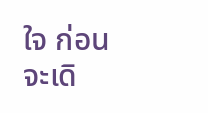ใจ ก่อนจะเดิ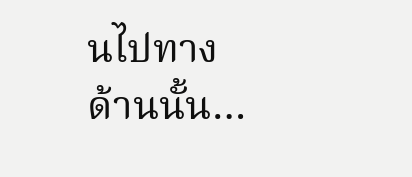นไปทางด้านนั้น…